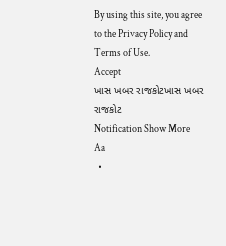By using this site, you agree to the Privacy Policy and Terms of Use.
Accept
ખાસ ખબર રાજકોટખાસ ખબર રાજકોટ
Notification Show More
Aa
  •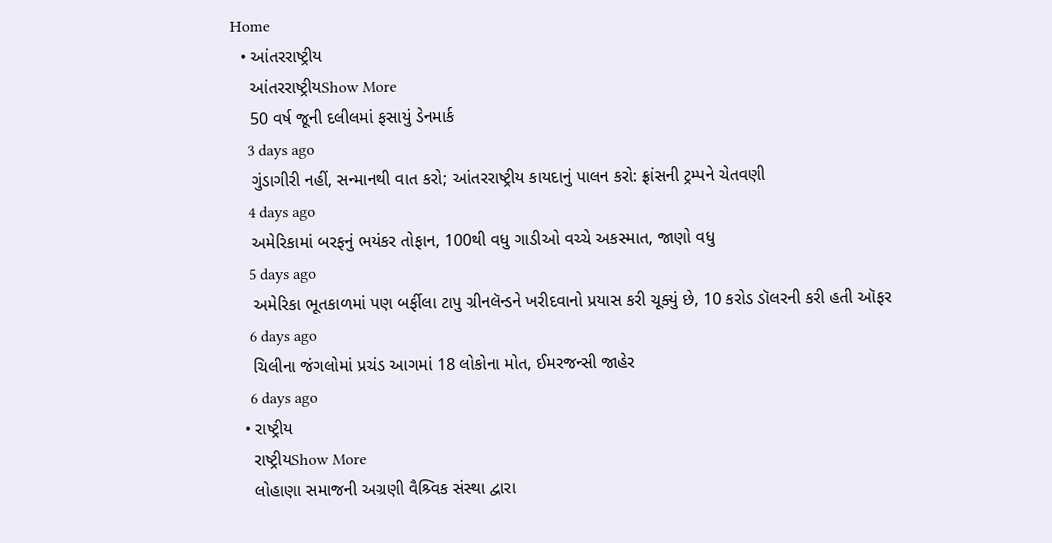Home
  • આંતરરાષ્ટ્રીય
    આંતરરાષ્ટ્રીયShow More
    50 વર્ષ જૂની દલીલમાં ફસાયું ડેનમાર્ક
    3 days ago
    ગુંડાગીરી નહીં, સન્માનથી વાત કરો; આંતરરાષ્ટ્રીય કાયદાનું પાલન કરો: ફ્રાંસની ટ્રમ્પને ચેતવણી
    4 days ago
    અમેરિકામાં બરફનું ભયંકર તોફાન, 100થી વધુ ગાડીઓ વચ્ચે અકસ્માત, જાણો વધુ
    5 days ago
    અમેરિકા ભૂતકાળમાં પણ બર્ફીલા ટાપુ ગ્રીનલૅન્ડને ખરીદવાનો પ્રયાસ કરી ચૂક્યું છે, 10 કરોડ ડૉલરની કરી હતી ઑફર
    6 days ago
    ચિલીના જંગલોમાં પ્રચંડ આગમાં 18 લોકોના મોત, ઈમરજન્સી જાહેર
    6 days ago
  • રાષ્ટ્રીય
    રાષ્ટ્રીયShow More
    લોહાણા સમાજની અગ્રણી વૈશ્ર્વિક સંસ્થા દ્વારા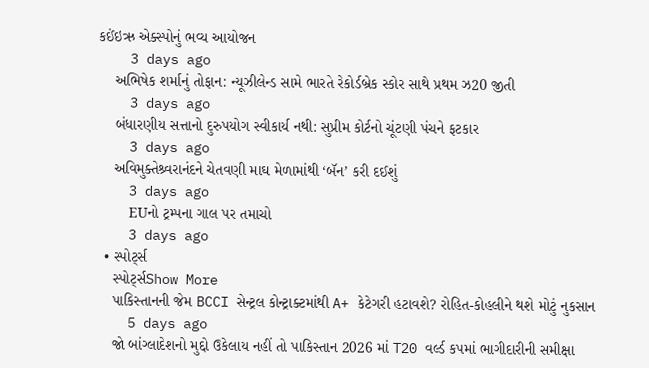કઈંઇઋ એક્સ્પોનું ભવ્ય આયોજન
    3 days ago
    અભિષેક શર્માનું તોફાન: ન્યૂઝીલેન્ડ સામે ભારતે રેકોર્ડબ્રેક સ્કોર સાથે પ્રથમ ઝ20 જીતી
    3 days ago
    બંધારણીય સત્તાનો દુરુપયોગ સ્વીકાર્ય નથી: સુપ્રીમ કોર્ટનો ચૂંટણી પંચને ફટકાર
    3 days ago
    અવિમુક્તેશ્ર્વરાનંદને ચેતવણી માઘ મેળામાંથી ‘બૅન’ કરી દઈશું
    3 days ago
    EUનો ટ્રમ્પના ગાલ પર તમાચો
    3 days ago
  • સ્પોર્ટ્સ
    સ્પોર્ટ્સShow More
    પાકિસ્તાનની જેમ BCCI સેન્ટ્રલ કોન્ટ્રાક્ટમાંથી A+ કેટેગરી હટાવશે? રોહિત-કોહલીને થશે મોટું નુકસાન
    5 days ago
    જો બાંગ્લાદેશનો મુદ્દો ઉકેલાય નહીં તો પાકિસ્તાન 2026 માં T20 વર્લ્ડ કપમાં ભાગીદારીની સમીક્ષા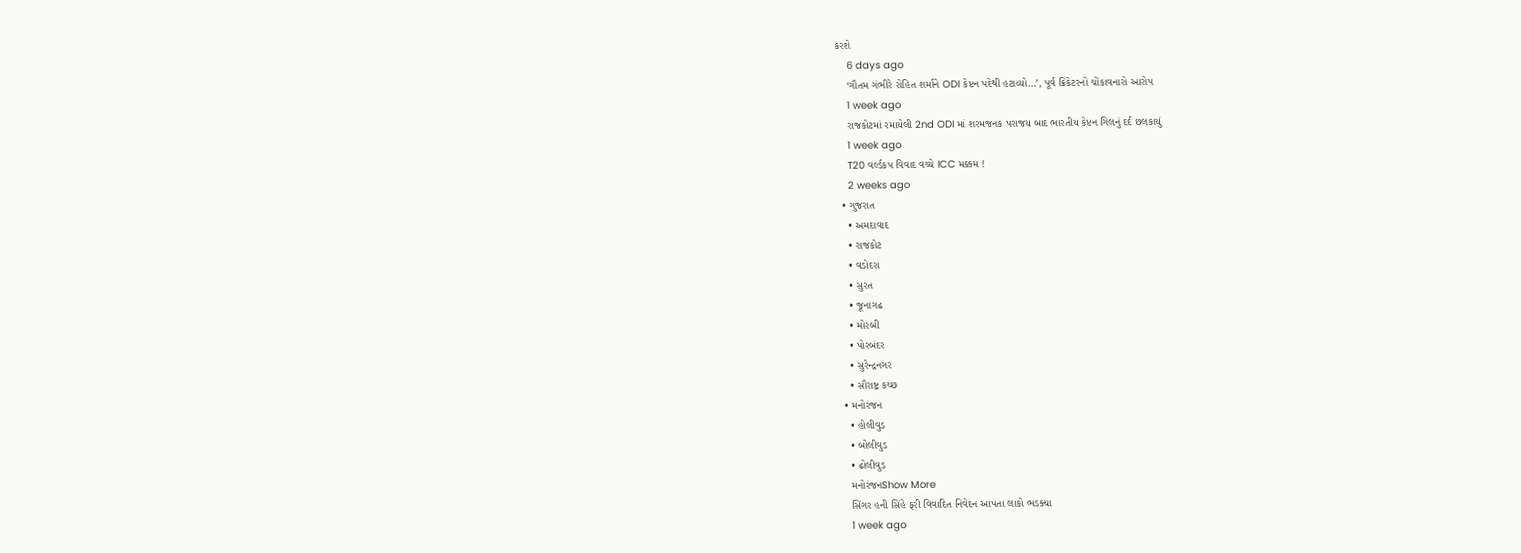કરશે
    6 days ago
    ‘ગૌતમ ગંભીરે રોહિત શર્માને ODI કેપ્ટન પદેથી હટાવ્યો…’, પૂર્વ ક્રિકેટરનો ચોંકાવનારો આરોપ
    1 week ago
    રાજકોટમાં રમાયેલી 2nd ODI માં શરમજનક પરાજય બાદ ભારતીય કેપ્ટન ગિલનું દર્દ છલકાયું
    1 week ago
    T20 વર્લ્ડકપ વિવાદ વચ્ચે ICC મક્કમ !
    2 weeks ago
  • ગુજરાત
    • અમદાવાદ
    • રાજકોટ
    • વડોદરા
    • સુરત
    • જૂનાગઢ
    • મોરબી
    • પોરબંદર
    • સુરેન્દ્રનગર
    • સૌરાષ્ટ્ર કચ્છ
  • મનોરંજન
    • હોલીવુડ
    • બોલીવુડ
    • ઢોલીવુડ
    મનોરંજનShow More
    સિંગર હની સિંહે ફરી વિવાદિત નિવેદન આપતા લાકો ભડક્યા
    1 week ago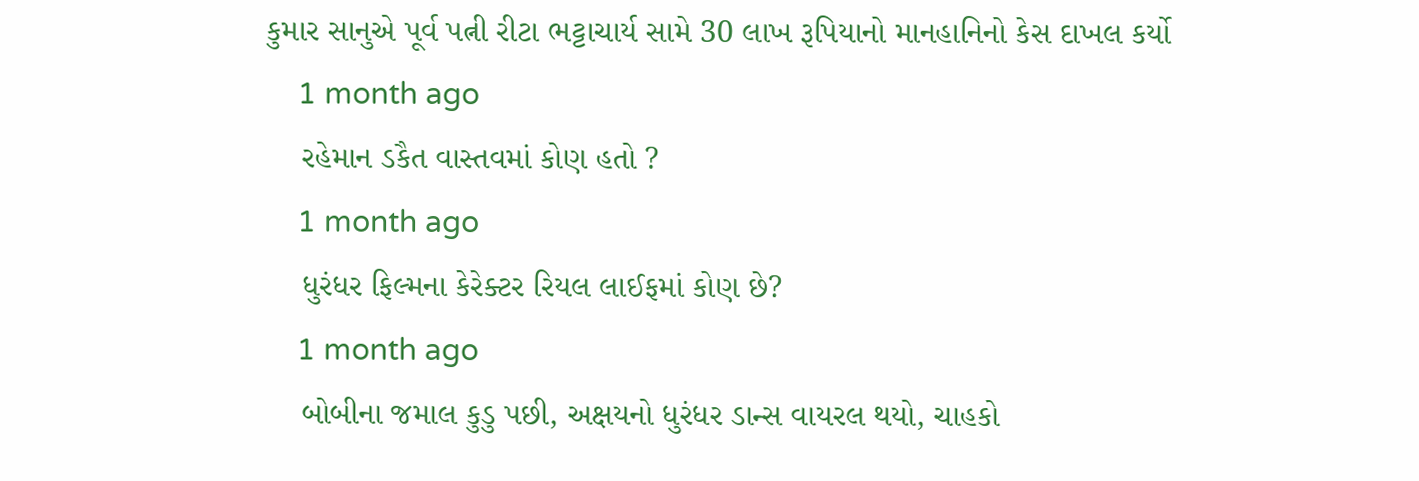કુમાર સાનુએ પૂર્વ પત્ની રીટા ભટ્ટાચાર્ય સામે 30 લાખ રૂપિયાનો માનહાનિનો કેસ દાખલ કર્યો
    1 month ago
    રહેમાન ડકૈત વાસ્તવમાં કોણ હતો ?
    1 month ago
    ધુરંધર ફિલ્મના કેરેક્ટર રિયલ લાઈફમાં કોણ છે?
    1 month ago
    બોબીના જમાલ કુડુ પછી, અક્ષયનો ધુરંધર ડાન્સ વાયરલ થયો, ચાહકો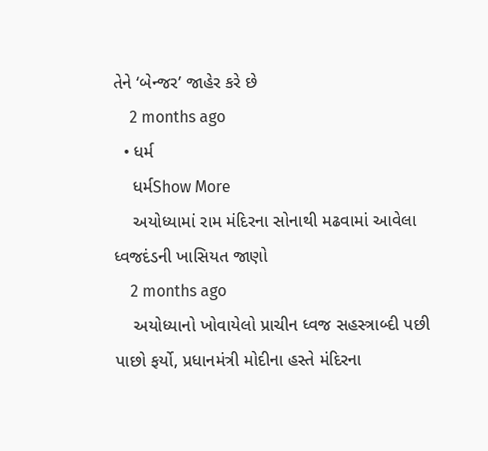તેને ‘બેન્જર’ જાહેર કરે છે
    2 months ago
  • ધર્મ
    ધર્મShow More
    અયોધ્યામાં રામ મંદિરના સોનાથી મઢવામાં આવેલા ધ્વજદંડની ખાસિયત જાણો
    2 months ago
    અયોધ્યાનો ખોવાયેલો પ્રાચીન ધ્વજ સહસ્ત્રાબ્દી પછી પાછો ફર્યો, પ્રધાનમંત્રી મોદીના હસ્તે મંદિરના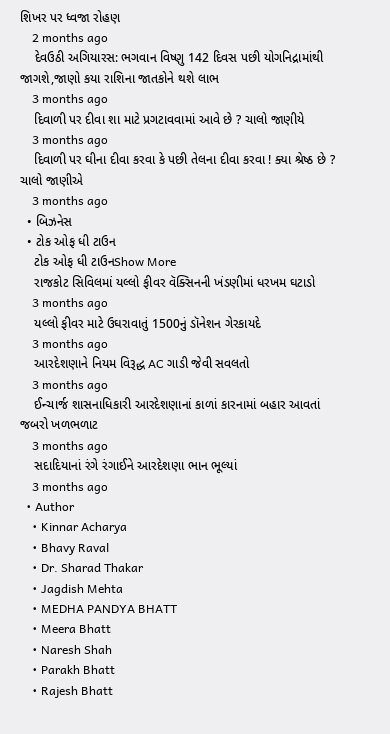શિખર પર ધ્વજા રોહણ
    2 months ago
    દેવઉઠી અગિયારસ: ભગવાન વિષ્ણુ 142 દિવસ પછી યોગનિદ્રામાંથી જાગશે,જાણો કયા રાશિના જાતકોને થશે લાભ
    3 months ago
    દિવાળી પર દીવા શા માટે પ્રગટાવવામાં આવે છે ? ચાલો જાણીયે
    3 months ago
    દિવાળી પર ઘીના દીવા કરવા કે પછી તેલના દીવા કરવા ! ક્યા શ્રેષ્ઠ છે ? ચાલો જાણીએ
    3 months ago
  • બિઝનેસ
  • ટોક ઓફ ધી ટાઉન
    ટોક ઓફ ધી ટાઉનShow More
    રાજકોટ સિવિલમાં યલ્લો ફીવર વૅક્સિનની ખંડણીમાં ધરખમ ઘટાડો
    3 months ago
    યલ્લો ફીવર માટે ઉઘરાવાતું 1500નું ડૉનેશન ગેરકાયદે
    3 months ago
    આરદેશણાને નિયમ વિરૂદ્ધ AC ગાડી જેવી સવલતો
    3 months ago
    ઈન્ચાર્જ શાસનાધિકારી આરદેશણાનાં કાળાં કારનામાં બહાર આવતાં જબરો ખળભળાટ
    3 months ago
    સદાદિયાનાં રંગે રંગાઈને આરદેશણા ભાન ભૂલ્યાં
    3 months ago
  • Author
    • Kinnar Acharya
    • Bhavy Raval
    • Dr. Sharad Thakar
    • Jagdish Mehta
    • MEDHA PANDYA BHATT
    • Meera Bhatt
    • Naresh Shah
    • Parakh Bhatt
    • Rajesh Bhatt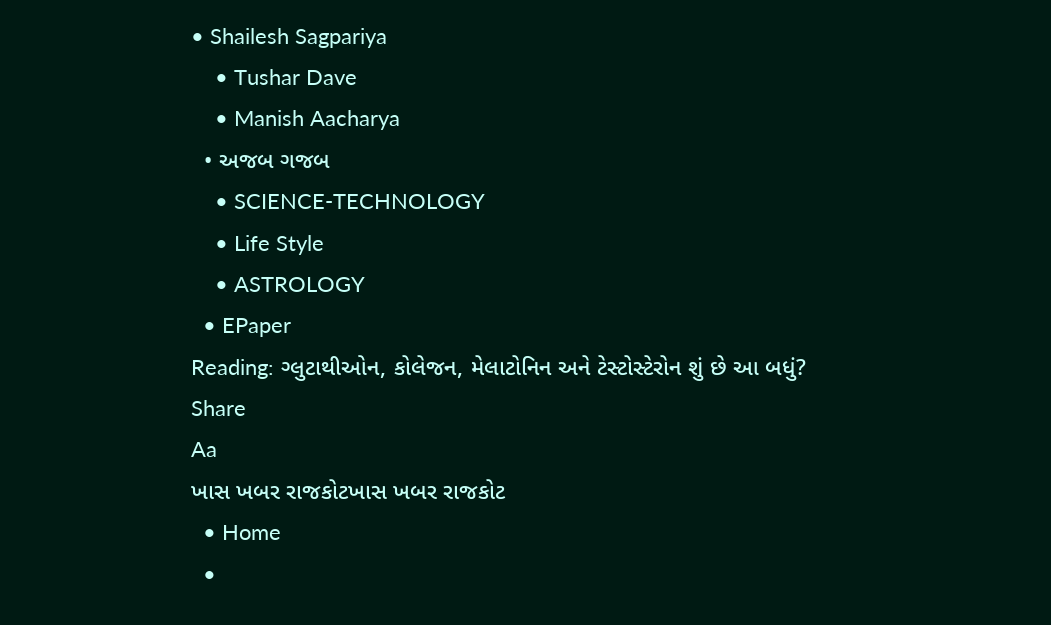• Shailesh Sagpariya
    • Tushar Dave
    • Manish Aacharya
  • અજબ ગજબ
    • SCIENCE-TECHNOLOGY
    • Life Style
    • ASTROLOGY
  • EPaper
Reading: ગ્લુટાથીઓન, કોલેજન, મેલાટોનિન અને ટેસ્ટોસ્ટેરોન શું છે આ બધું?
Share
Aa
ખાસ ખબર રાજકોટખાસ ખબર રાજકોટ
  • Home
  •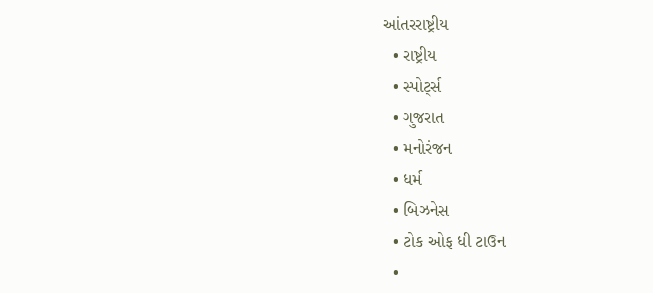આંતરરાષ્ટ્રીય
  • રાષ્ટ્રીય
  • સ્પોર્ટ્સ
  • ગુજરાત
  • મનોરંજન
  • ધર્મ
  • બિઝનેસ
  • ટોક ઓફ ધી ટાઉન
  •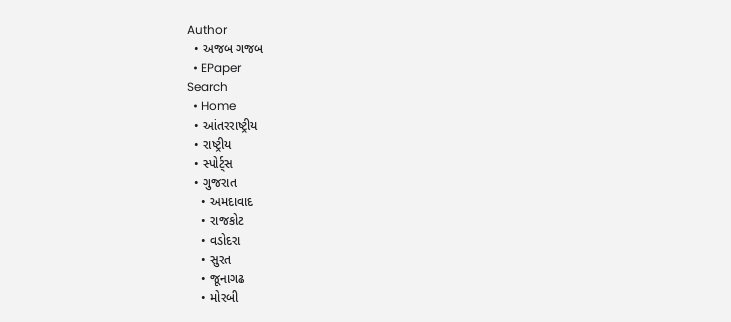Author
  • અજબ ગજબ
  • EPaper
Search
  • Home
  • આંતરરાષ્ટ્રીય
  • રાષ્ટ્રીય
  • સ્પોર્ટ્સ
  • ગુજરાત
    • અમદાવાદ
    • રાજકોટ
    • વડોદરા
    • સુરત
    • જૂનાગઢ
    • મોરબી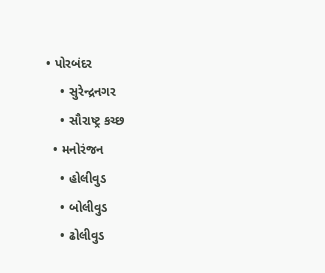• પોરબંદર
    • સુરેન્દ્રનગર
    • સૌરાષ્ટ્ર કચ્છ
  • મનોરંજન
    • હોલીવુડ
    • બોલીવુડ
    • ઢોલીવુડ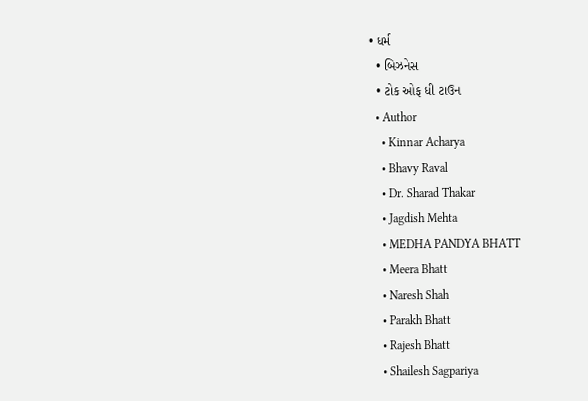• ધર્મ
  • બિઝનેસ
  • ટોક ઓફ ધી ટાઉન
  • Author
    • Kinnar Acharya
    • Bhavy Raval
    • Dr. Sharad Thakar
    • Jagdish Mehta
    • MEDHA PANDYA BHATT
    • Meera Bhatt
    • Naresh Shah
    • Parakh Bhatt
    • Rajesh Bhatt
    • Shailesh Sagpariya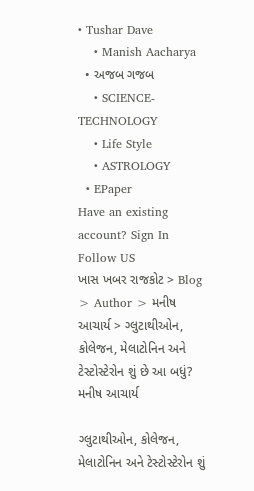• Tushar Dave
    • Manish Aacharya
  • અજબ ગજબ
    • SCIENCE-TECHNOLOGY
    • Life Style
    • ASTROLOGY
  • EPaper
Have an existing account? Sign In
Follow US
ખાસ ખબર રાજકોટ > Blog > Author > મનીષ આચાર્ય > ગ્લુટાથીઓન, કોલેજન, મેલાટોનિન અને ટેસ્ટોસ્ટેરોન શું છે આ બધું?
મનીષ આચાર્ય

ગ્લુટાથીઓન, કોલેજન, મેલાટોનિન અને ટેસ્ટોસ્ટેરોન શું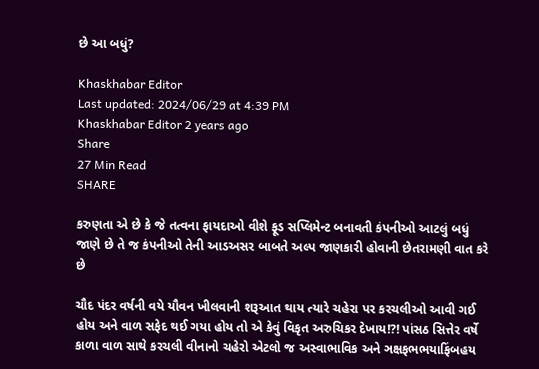છે આ બધું?

Khaskhabar Editor
Last updated: 2024/06/29 at 4:39 PM
Khaskhabar Editor 2 years ago
Share
27 Min Read
SHARE

કરુણતા એ છે કે જે તત્વના ફાયદાઓ વીશે ફૂડ સપ્લિમેન્ટ બનાવતી કંપનીઓ આટલું બધું જાણે છે તે જ કંપનીઓ તેની આડઅસર બાબતે અલ્પ જાણકારી હોવાની છેતરામણી વાત કરે છે

ચૌદ પંદર વર્ષની વયે યૌવન ખીલવાની શરૂઆત થાય ત્યારે ચહેરા પર કરચલીઓ આવી ગઈ હોય અને વાળ સફેદ થઈ ગયા હોય તો એ કેવું વિકૃત અરુચિકર દેખાય!?! પાંસઠ સિત્તેર વર્ષે કાળા વાળ સાથે કરચલી વીનાનો ચહેરો એટલો જ અસ્વાભાવિક અને ઞક્ષફભભયાફિંબહય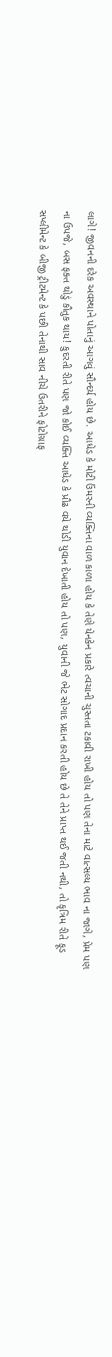લાગે! જીવનની દરેક અવસ્થાને પોતાનું આગવું સૌન્દર્ય હોય છે. આધેડ કે મોટી ઉંમરની વ્યક્તિના વાળ કાળા હોય કે તેણે યેનકેન પ્રકારે ત્વચાની ચુસ્તતા ટકાવી રાખી હોય તો પણ તેના માટે વાત્સલ્ય ભાવ ના જાગે, પ્રેમ પણ ના ઉપજે, બસ ફક્ત થોડું કૌતુક થાય! કુદરતી રીતે પણ જો કોઈ વ્યક્તિ આધેડ કે પ્રૌઢ વયે થોડી યુવાન દેખાતી હોય તો પણ, યુવાની જે ભેટ સોગાદ પ્રદાન કરતી હોય છે તે તેને પ્રાપ્ત થઈ જતી નથી, તો કૃત્રિમ રીતે ફૂડ સપ્લીમેન્ટ કે બીજી ટ્રીટમેન્ટ કે પછી તેનાથી સાવ નીચે ઉતરીને ફોટોગ્રાફ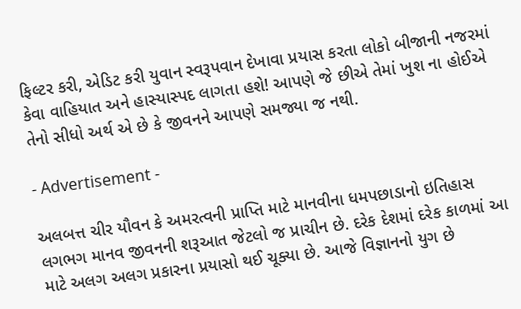ફિલ્ટર કરી, એડિટ કરી યુવાન સ્વરૂપવાન દેખાવા પ્રયાસ કરતા લોકો બીજાની નજરમાં કેવા વાહિયાત અને હાસ્યાસ્પદ લાગતા હશે! આપણે જે છીએ તેમાં ખુશ ના હોઈએ તેનો સીધો અર્થ એ છે કે જીવનને આપણે સમજ્યા જ નથી.

- Advertisement -

અલબત્ત ચીર યૌવન કે અમરત્વની પ્રાપ્તિ માટે માનવીના ધમપછાડાનો ઇતિહાસ લગભગ માનવ જીવનની શરૂઆત જેટલો જ પ્રાચીન છે. દરેક દેશમાં દરેક કાળમાં આ માટે અલગ અલગ પ્રકારના પ્રયાસો થઈ ચૂક્યા છે. આજે વિજ્ઞાનનો યુગ છે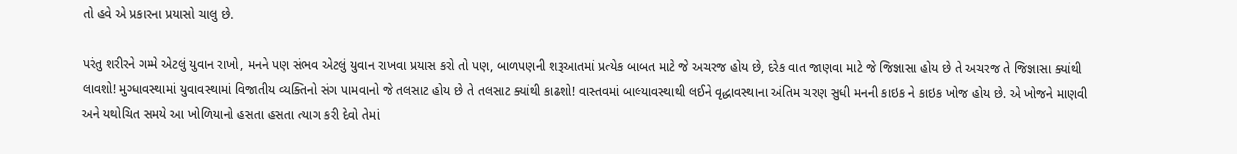તો હવે એ પ્રકારના પ્રયાસો ચાલુ છે.

પરંતુ શરીરને ગમ્મે એટલું યુવાન રાખો, મનને પણ સંભવ એટલું યુવાન રાખવા પ્રયાસ કરો તો પણ, બાળપણની શરૂઆતમાં પ્રત્યેક બાબત માટે જે અચરજ હોય છે, દરેક વાત જાણવા માટે જે જિજ્ઞાસા હોય છે તે અચરજ તે જિજ્ઞાસા ક્યાંથી લાવશો! મુગ્ધાવસ્થામાં યુવાવસ્થામાં વિજાતીય વ્યક્તિનો સંગ પામવાનો જે તલસાટ હોય છે તે તલસાટ ક્યાંથી કાઢશો! વાસ્તવમાં બાલ્યાવસ્થાથી લઈને વૃદ્ધાવસ્થાના અંતિમ ચરણ સુધી મનની કાઇક ને કાઇક ખોજ હોય છે. એ ખોજને માણવી અને યથોચિત સમયે આ ખોળિયાનો હસતા હસતા ત્યાગ કરી દેવો તેમાં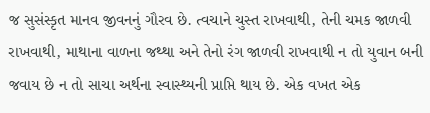જ સુસંસ્કૃત માનવ જીવનનું ગૌરવ છે. ત્વચાને ચુસ્ત રાખવાથી, તેની ચમક જાળવી રાખવાથી, માથાના વાળના જથ્થા અને તેનો રંગ જાળવી રાખવાથી ન તો યુવાન બની જવાય છે ન તો સાચા અર્થના સ્વાસ્થ્યની પ્રાપ્તિ થાય છે. એક વખત એક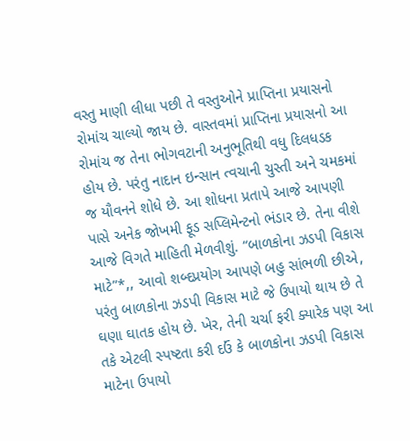વસ્તુ માણી લીધા પછી તે વસ્તુઓને પ્રાપ્તિના પ્રયાસનો રોમાંચ ચાલ્યો જાય છે. વાસ્તવમાં પ્રાપ્તિના પ્રયાસનો આ રોમાંચ જ તેના ભોગવટાની અનુભૂતિથી વધુ દિલધડક હોય છે. પરંતુ નાદાન ઇન્સાન ત્વચાની ચુસ્તી અને ચમકમાં જ યૌવનને શોધે છે. આ શોધના પ્રતાપે આજે આપણી પાસે અનેક જોખમી ફૂડ સપ્લિમેન્ટનો ભંડાર છે. તેના વીશે આજે વિગતે માહિતી મેળવીશું. “બાળકોના ઝડપી વિકાસ માટે”*,, આવો શબ્દપ્રયોગ આપણે બહુ સાંભળી છીએ, પરંતુ બાળકોના ઝડપી વિકાસ માટે જે ઉપાયો થાય છે તે ઘણા ઘાતક હોય છે. ખેર, તેની ચર્ચા ફરી ક્યારેક પણ આ તકે એટલી સ્પષ્ટતા કરી દઉં કે બાળકોના ઝડપી વિકાસ માટેના ઉપાયો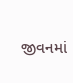જીવનમાં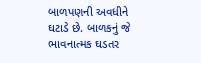બાળપણની અવધીને ઘટાડે છે. બાળકનું જે ભાવનાત્મક ઘડતર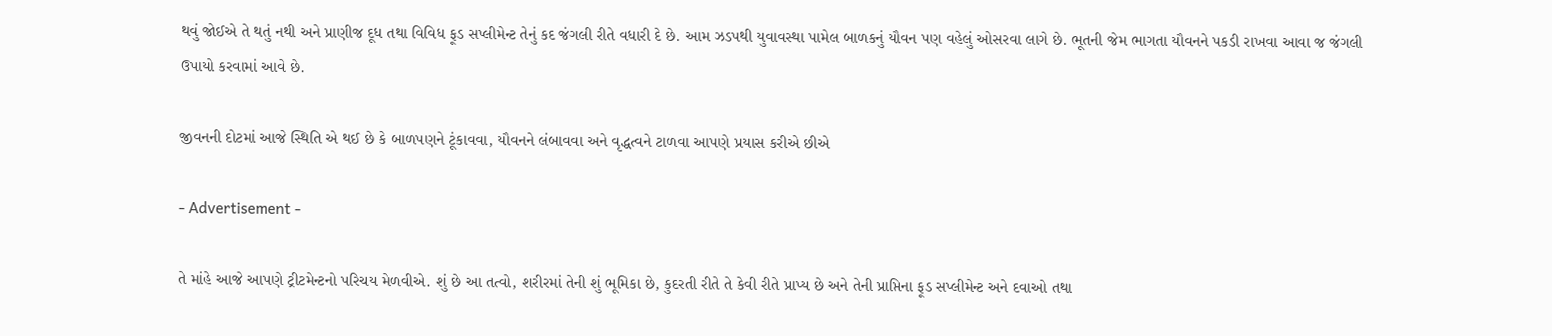થવું જોઈએ તે થતું નથી અને પ્રાણીજ દૂધ તથા વિવિધ ફૂડ સપ્લીમેન્ટ તેનું કદ જંગલી રીતે વધારી દે છે. આમ ઝડપથી યુવાવસ્થા પામેલ બાળકનું યૌવન પણ વહેલું ઓસરવા લાગે છે. ભૂતની જેમ ભાગતા યૌવનને પકડી રાખવા આવા જ જંગલી ઉપાયો કરવામાં આવે છે.

જીવનની દોટમાં આજે સ્થિતિ એ થઈ છે કે બાળપણને ટૂંકાવવા, યૌવનને લંબાવવા અને વૃદ્ધત્વને ટાળવા આપણે પ્રયાસ કરીએ છીએ

- Advertisement -

તે માંહે આજે આપણે ટ્રીટમેન્ટનો પરિચય મેળવીએ. શું છે આ તત્વો, શરીરમાં તેની શું ભૂમિકા છે, કુદરતી રીતે તે કેવી રીતે પ્રાપ્ય છે અને તેની પ્રાપ્તિના ફૂડ સપ્લીમેન્ટ અને દવાઓ તથા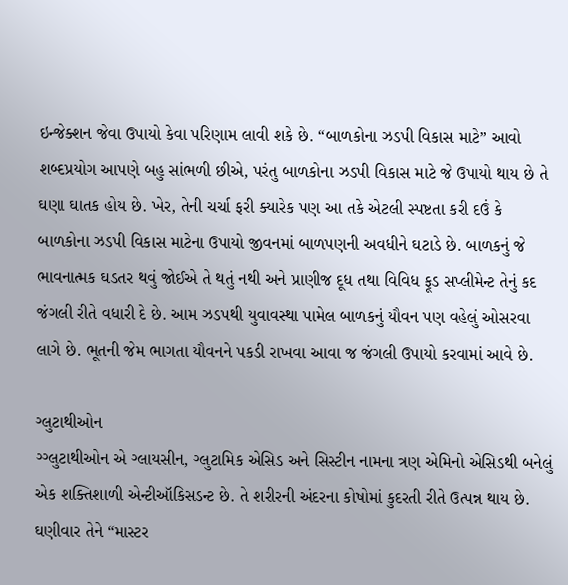ઇન્જેક્શન જેવા ઉપાયો કેવા પરિણામ લાવી શકે છે. “બાળકોના ઝડપી વિકાસ માટે” આવો શબ્દપ્રયોગ આપણે બહુ સાંભળી છીએ, પરંતુ બાળકોના ઝડપી વિકાસ માટે જે ઉપાયો થાય છે તે ઘણા ઘાતક હોય છે. ખેર, તેની ચર્ચા ફરી ક્યારેક પણ આ તકે એટલી સ્પષ્ટતા કરી દઉં કે બાળકોના ઝડપી વિકાસ માટેના ઉપાયો જીવનમાં બાળપણની અવધીને ઘટાડે છે. બાળકનું જે ભાવનાત્મક ઘડતર થવું જોઈએ તે થતું નથી અને પ્રાણીજ દૂધ તથા વિવિધ ફૂડ સપ્લીમેન્ટ તેનું કદ જંગલી રીતે વધારી દે છે. આમ ઝડપથી યુવાવસ્થા પામેલ બાળકનું યૌવન પણ વહેલું ઓસરવા લાગે છે. ભૂતની જેમ ભાગતા યૌવનને પકડી રાખવા આવા જ જંગલી ઉપાયો કરવામાં આવે છે.

ગ્લુટાથીઓન
ગ્ગ્લુટાથીઓન એ ગ્લાયસીન, ગ્લુટામિક એસિડ અને સિસ્ટીન નામના ત્રણ એમિનો એસિડથી બનેલું એક શક્તિશાળી એન્ટીઑકિસડન્ટ છે. તે શરીરની અંદરના કોષોમાં કુદરતી રીતે ઉત્પન્ન થાય છે. ઘણીવાર તેને “માસ્ટર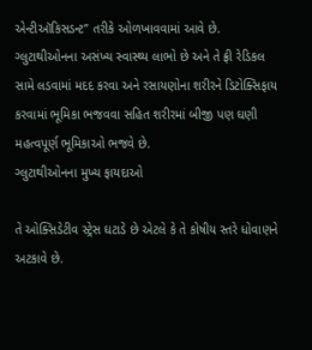એન્ટીઑકિસડન્ટ” તરીકે ઓળખાવવામાં આવે છે. ગ્લુટાથીઓનના અસંખ્ય સ્વાસ્થ્ય લાભો છે અને તે ફ્રી રેડિકલ સામે લડવામાં મદદ કરવા અને રસાયણોના શરીરને ડિટોક્સિફાય કરવામાં ભૂમિકા ભજવવા સહિત શરીરમાં બીજી પણ ઘણી મહત્વપૂર્ણ ભૂમિકાઓ ભજવે છે.
ગ્લુટાથીઓનના મુખ્ય ફાયદાઓ

તે ઓક્સિડેટીવ સ્ટ્રેસ ઘટાડે છે એટલે કે તે કોષીય સ્તરે ધોવાણને અટકાવે છે.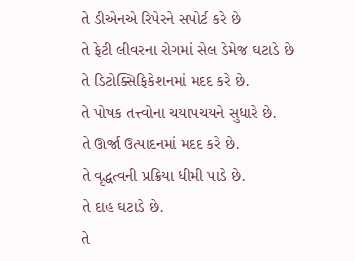તે ડીએનએ રિપેરને સપોર્ટ કરે છે
તે ફેટી લીવરના રોગમાં સેલ ડેમેજ ઘટાડે છે
તે ડિટોક્સિફિકેશનમાં મદદ કરે છે.
તે પોષક તત્ત્વોના ચયાપચયને સુધારે છે.
તે ઊર્જા ઉત્પાદનમાં મદદ કરે છે.
તે વૃદ્ધત્વની પ્રક્રિયા ધીમી પાડે છે.
તે દાહ ઘટાડે છે.
તે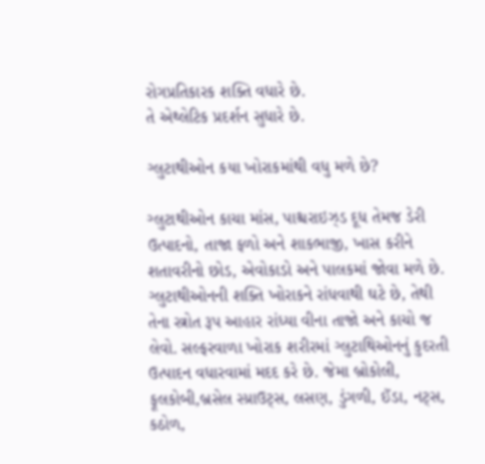રોગપ્રતિકારક શક્તિ વધારે છે.
તે એથ્લેટિક પ્રદર્શન સુધારે છે.

ગ્લુટાથીઓન કયા ખોરાકમાંથી વધુ મળે છે?

ગ્લુટાથીઓન કાચા માંસ, પાશ્ચરાઇઝ્ડ દૂધ તેમજ ડેરી ઉત્પાદનો, તાજા ફળો અને શાકભાજી, ખાસ કરીને શતાવરીનો છોડ, એવોકાડો અને પાલકમાં જોવા મળે છે. ગ્લુટાથીઓનની શક્તિ ખોરાકને રાંધવાથી ઘટે છે, તેથી તેના સ્ત્રોત રૂપ આહાર રાંધ્યા વીના તાજો અને કાચો જ લેવો. સલ્ફરવાળા ખોરાક શરીરમાં ગ્લુટાથિઓનનું કુદરતી ઉત્પાદન વધારવામાં મદદ કરે છે. જેમા બ્રોકોલી, ફૂલકોબી,બ્રસેલ સ્પ્રાઉટ્સ, લસણ, ડુંગળી, ઈંડા, નટ્સ, કઠોળ,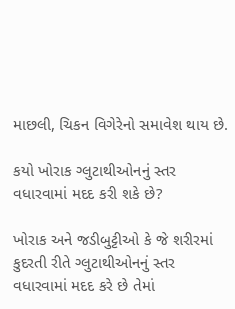માછલી, ચિકન વિગેરેનો સમાવેશ થાય છે.

કયો ખોરાક ગ્લુટાથીઓનનું સ્તર વધારવામાં મદદ કરી શકે છે?

ખોરાક અને જડીબુટ્ટીઓ કે જે શરીરમાં કુદરતી રીતે ગ્લુટાથીઓનનું સ્તર વધારવામાં મદદ કરે છે તેમાં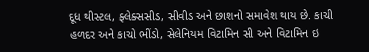દૂધ થીસ્ટલ, ફ્લેક્સસીડ, સીવીડ અને છાશનો સમાવેશ થાય છે. કાચી હળદર અને કાચો ભીંડો, સેલેનિયમ વિટામિન સી અને વિટામિન ઇ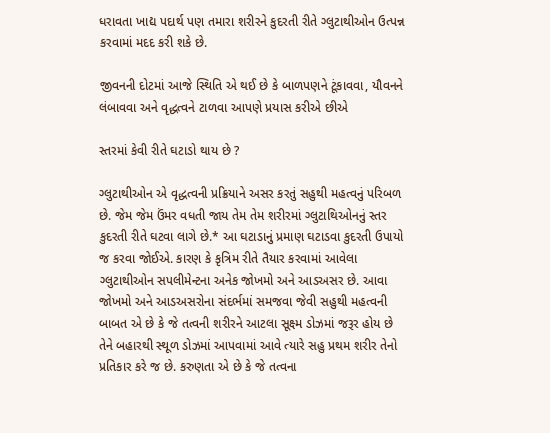ધરાવતા ખાદ્ય પદાર્થ પણ તમારા શરીરને કુદરતી રીતે ગ્લુટાથીઓન ઉત્પન્ન કરવામાં મદદ કરી શકે છે.

જીવનની દોટમાં આજે સ્થિતિ એ થઈ છે કે બાળપણને ટૂંકાવવા, યૌવનને લંબાવવા અને વૃદ્ધત્વને ટાળવા આપણે પ્રયાસ કરીએ છીએ

સ્તરમાં કેવી રીતે ઘટાડો થાય છે ?

ગ્લુટાથીઓન એ વૃદ્ધત્વની પ્રક્રિયાને અસર કરતું સહુથી મહત્વનું પરિબળ છે. જેમ જેમ ઉંમર વધતી જાય તેમ તેમ શરીરમાં ગ્લુટાથિઓનનું સ્તર કુદરતી રીતે ઘટવા લાગે છે.* આ ઘટાડાનું પ્રમાણ ઘટાડવા કુદરતી ઉપાયો જ કરવા જોઈએ. કારણ કે કૃત્રિમ રીતે તૈયાર કરવામાં આવેલા ગ્લુટાથીઓન સપલીમેન્ટના અનેક જોખમો અને આડઅસર છે. આવા જોખમો અને આડઅસરોના સંદર્ભમાં સમજવા જેવી સહુથી મહત્વની બાબત એ છે કે જે તત્વની શરીરને આટલા સૂક્ષ્મ ડોઝમાં જરૂર હોય છે તેને બહારથી સ્થૂળ ડોઝમાં આપવામાં આવે ત્યારે સહુ પ્રથમ શરીર તેનો પ્રતિકાર કરે જ છે. કરુણતા એ છે કે જે તત્વના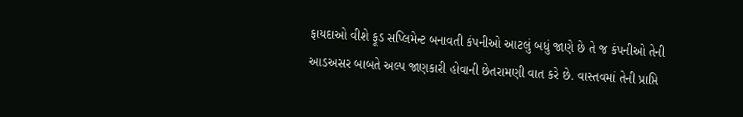ફાયદાઓ વીશે ફૂડ સપ્લિમેન્ટ બનાવતી કંપનીઓ આટલું બધું જાણે છે તે જ કંપનીઓ તેની આડઅસર બાબતે અલ્પ જાણકારી હોવાની છેતરામણી વાત કરે છે. વાસ્તવમાં તેની પ્રાપ્તિ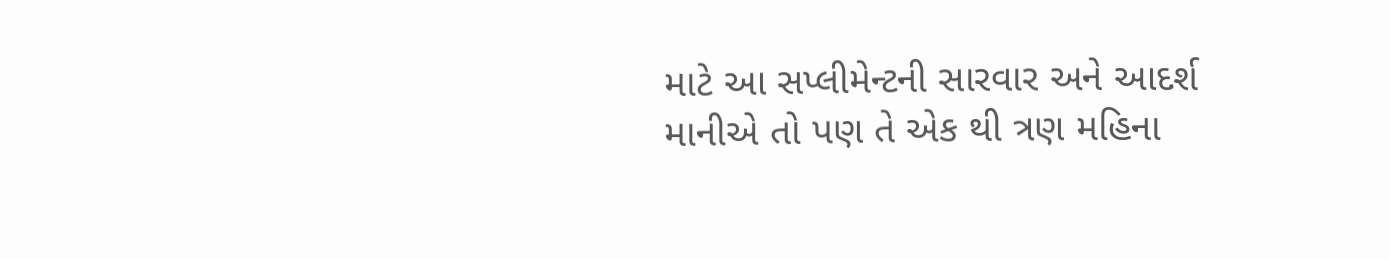માટે આ સપ્લીમેન્ટની સારવાર અને આદર્શ માનીએ તો પણ તે એક થી ત્રણ મહિના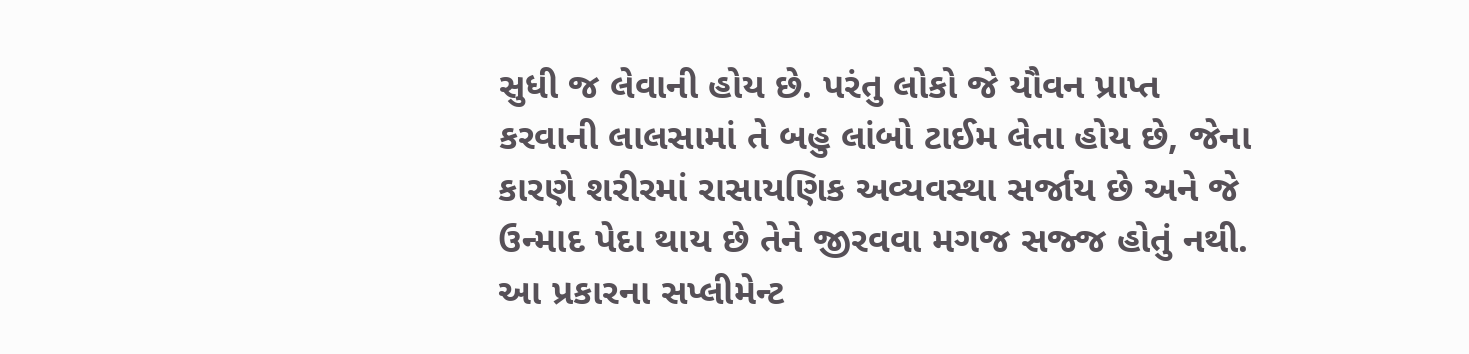સુધી જ લેવાની હોય છે. પરંતુ લોકો જે યૌવન પ્રાપ્ત કરવાની લાલસામાં તે બહુ લાંબો ટાઈમ લેતા હોય છે, જેના કારણે શરીરમાં રાસાયણિક અવ્યવસ્થા સર્જાય છે અને જે ઉન્માદ પેદા થાય છે તેને જીરવવા મગજ સજ્જ હોતું નથી. આ પ્રકારના સપ્લીમેન્ટ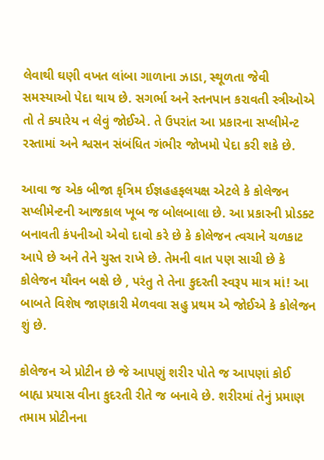લેવાથી ઘણી વખત લાંબા ગાળાના ઝાડા, સ્થૂળતા જેવી સમસ્યાઓ પેદા થાય છે. સગર્ભા અને સ્તનપાન કરાવતી સ્ત્રીઓએ તો તે ક્યારેય ન લેવું જોઈએ. તે ઉપરાંત આ પ્રકારના સપ્લીમેન્ટ રસ્તામાં અને શ્વસન સંબંધિત ગંભીર જોખમો પેદા કરી શકે છે.

આવા જ એક બીજા કૃત્રિમ ઈજ્ઞહહફલયક્ષ એટલે કે કોલેજન સપ્લીમેન્ટની આજકાલ ખૂબ જ બોલબાલા છે. આ પ્રકારની પ્રોડક્ટ બનાવતી કંપનીઓ એવો દાવો કરે છે કે કોલેજન ત્વચાને ચળકાટ આપે છે અને તેને ચુસ્ત રાખે છે. તેમની વાત પણ સાચી છે કે કોલેજન યૌવન બક્ષે છે , પરંતુ તે તેના કુદરતી સ્વરૂપ માત્ર માં! આ બાબતે વિશેષ જાણકારી મેળવવા સહુ પ્રથમ એ જોઈએ કે કોલેજન શું છે.

કોલેજન એ પ્રોટીન છે જે આપણું શરીર પોતે જ આપણાં કોઈ બાહ્ય પ્રયાસ વીના કુદરતી રીતે જ બનાવે છે. શરીરમાં તેનું પ્રમાણ તમામ પ્રોટીનના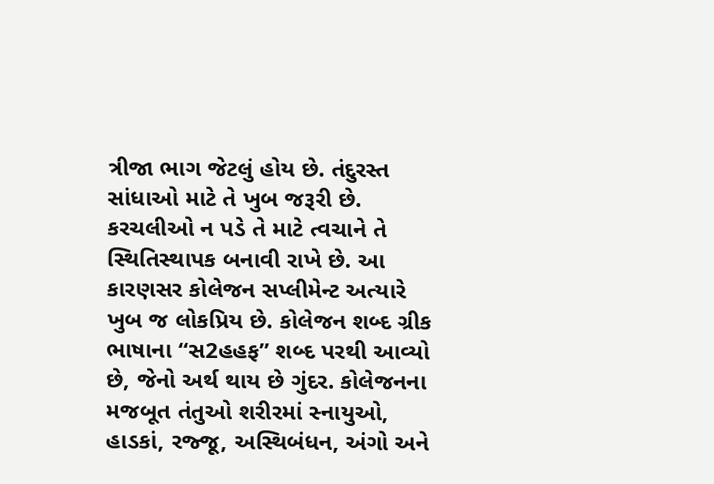ત્રીજા ભાગ જેટલું હોય છે. તંદુરસ્ત સાંધાઓ માટે તે ખુબ જરૂરી છે. કરચલીઓ ન પડે તે માટે ત્વચાને તે સ્થિતિસ્થાપક બનાવી રાખે છે. આ કારણસર કોલેજન સપ્લીમેન્ટ અત્યારે ખુબ જ લોકપ્રિય છે. કોલેજન શબ્દ ગ્રીક ભાષાના “સ2હહફ” શબ્દ પરથી આવ્યો છે, જેનો અર્થ થાય છે ગુંદર. કોલેજનના મજબૂત તંતુઓ શરીરમાં સ્નાયુઓ, હાડકાં, રજ્જૂ, અસ્થિબંધન, અંગો અને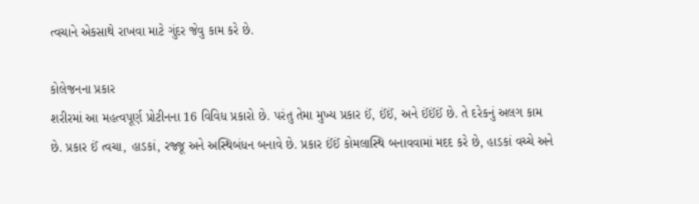ત્વચાને એકસાથે રાખવા માટે ગુંદર જેવુ કામ કરે છે.

કોલેજનના પ્રકાર
શરીરમાં આ મહત્વપૂર્ણ પ્રોટીનના 16 વિવિધ પ્રકારો છે. પરંતુ તેમા મુખ્ય પ્રકાર ઈં, ઈંઈં, અને ઈંઈંઈં છે. તે દરેકનું અલગ કામ છે. પ્રકાર ઈં ત્વચા, હાડકાં, રજ્જૂ અને અસ્થિબંધન બનાવે છે. પ્રકાર ઈંઈં કોમલાસ્થિ બનાવવામાં મદદ કરે છે, હાડકાં વચ્ચે અને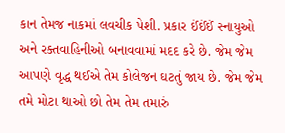કાન તેમજ નાકમાં લવચીક પેશી. પ્રકાર ઈંઈંઈં સ્નાયુઓ અને રક્તવાહિનીઓ બનાવવામાં મદદ કરે છે. જેમ જેમ આપણે વૃદ્ધ થઈએ તેમ કોલેજન ઘટતું જાય છે. જેમ જેમ તમે મોટા થાઓ છો તેમ તેમ તમારું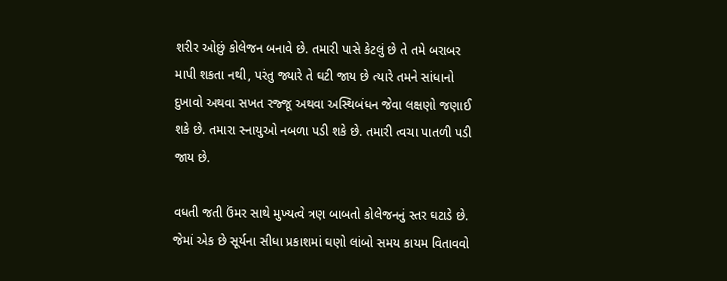શરીર ઓછું કોલેજન બનાવે છે. તમારી પાસે કેટલું છે તે તમે બરાબર માપી શકતા નથી, પરંતુ જ્યારે તે ઘટી જાય છે ત્યારે તમને સાંધાનો દુખાવો અથવા સખત રજ્જૂ અથવા અસ્થિબંધન જેવા લક્ષણો જણાઈ શકે છે. તમારા સ્નાયુઓ નબળા પડી શકે છે. તમારી ત્વચા પાતળી પડી જાય છે.

વધતી જતી ઉંમર સાથે મુખ્યત્વે ત્રણ બાબતો કોલેજનનું સ્તર ઘટાડે છે. જેમાં એક છે સૂર્યના સીધા પ્રકાશમાં ઘણો લાંબો સમય કાયમ વિતાવવો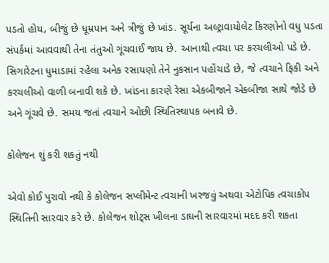પડતો હોય, બીજું છે ધૂમ્રપાન અને ત્રીજું છે ખાંડ. સૂર્યના અલ્ટ્રાવાયોલેટ કિરણોનો વધુ પડતા સંપર્કમાં આવવાથી તેના તંતુઓ ગૂંચવાઈ જાય છે. આનાથી ત્વચા પર કરચલીઓ પડે છે. સિગારેટના ધુમાડામાં રહેલા અનેક રસાયણો તેને નુકસાન પહોંચાડે છે, જે ત્વચાને ફિકી અને કરચલીઓ વાળી બનાવી શકે છે. ખાંડના કારણે રેસા એકબીજાને એકબીજા સાથે જોડે છે અને ગૂંચવે છે. સમય જતાં ત્વચાને ઓછી સ્થિતિસ્થાપક બનાવે છે.

કોલેજન શું કરી શકતું નથી

એવો કોઈ પુરાવો નથી કે કોલેજન સપ્લીમેન્ટ ત્વચાની ખરજવું અથવા એટોપિક ત્વચાકોપ સ્થિતિની સારવાર કરે છે. કોલેજન શોટ્સ ખીલના ડાઘની સારવારમાં મદદ કરી શકતા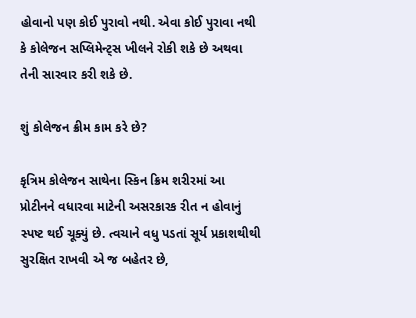હોવાનો પણ કોઈ પુરાવો નથી. એવા કોઈ પુરાવા નથી કે કોલેજન સપ્લિમેન્ટ્સ ખીલને રોકી શકે છે અથવા તેની સારવાર કરી શકે છે.

શું કોલેજન ક્રીમ કામ કરે છે?

કૃત્રિમ કોલેજન સાથેના સ્કિન ક્રિમ શરીરમાં આ પ્રોટીનને વધારવા માટેની અસરકારક રીત ન હોવાનું સ્પષ્ટ થઈ ચૂક્યું છે. ત્વચાને વધુ પડતાં સૂર્ય પ્રકાશથીથી સુરક્ષિત રાખવી એ જ બહેતર છે,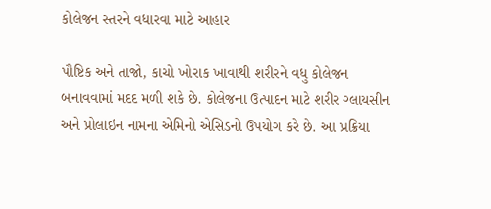કોલેજન સ્તરને વધારવા માટે આહાર

પૌષ્ટિક અને તાજો, કાચો ખોરાક ખાવાથી શરીરને વધુ કોલેજન બનાવવામાં મદદ મળી શકે છે. કોલેજના ઉત્પાદન માટે શરીર ગ્લાયસીન અને પ્રોલાઇન નામના એમિનો એસિડનો ઉપયોગ કરે છે. આ પ્રક્રિયા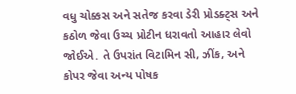વધુ ચોક્કસ અને સતેજ કરવા ડેરી પ્રોડક્ટ્સ અને કઠોળ જેવા ઉચ્ચ પ્રોટીન ધરાવતો આહાર લેવો જોઈએ. તે ઉપરાંત વિટામિન સી, ઝીંક, અને કોપર જેવા અન્ય પોષક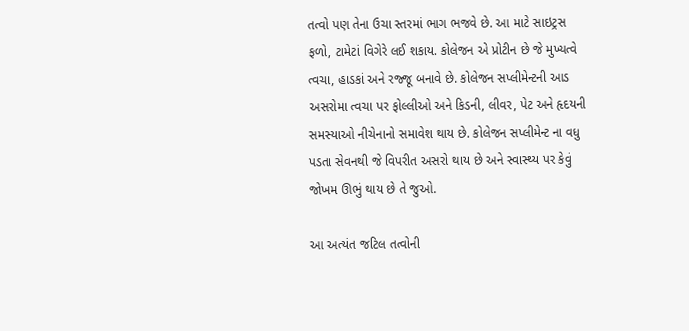તત્વો પણ તેના ઉચા સ્તરમાં ભાગ ભજવે છે. આ માટે સાઇટ્રસ ફળો, ટામેટાં વિગેરે લઈ શકાય. કોલેજન એ પ્રોટીન છે જે મુખ્યત્વે ત્વચા, હાડકાં અને રજ્જૂ બનાવે છે. કોલેજન સપ્લીમેન્ટની આડ અસરોમા ત્વચા પર ફોલ્લીઓ અને કિડની, લીવર, પેટ અને હૃદયની સમસ્યાઓ નીચેનાનો સમાવેશ થાય છે. કોલેજન સપ્લીમેન્ટ ના વધુ પડતા સેવનથી જે વિપરીત અસરો થાય છે અને સ્વાસ્થ્ય પર કેવું જોખમ ઊભું થાય છે તે જુઓ.

આ અત્યંત જટિલ તત્વોની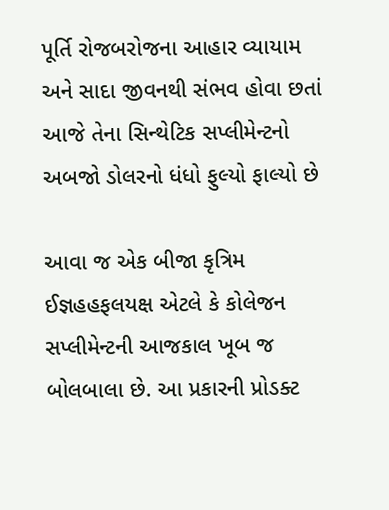પૂર્તિ રોજબરોજના આહાર વ્યાયામ અને સાદા જીવનથી સંભવ હોવા છતાં આજે તેના સિન્થેટિક સપ્લીમેન્ટનો અબજો ડોલરનો ધંધો ફુલ્યો ફાલ્યો છે

આવા જ એક બીજા કૃત્રિમ ઈજ્ઞહહફલયક્ષ એટલે કે કોલેજન સપ્લીમેન્ટની આજકાલ ખૂબ જ બોલબાલા છે. આ પ્રકારની પ્રોડક્ટ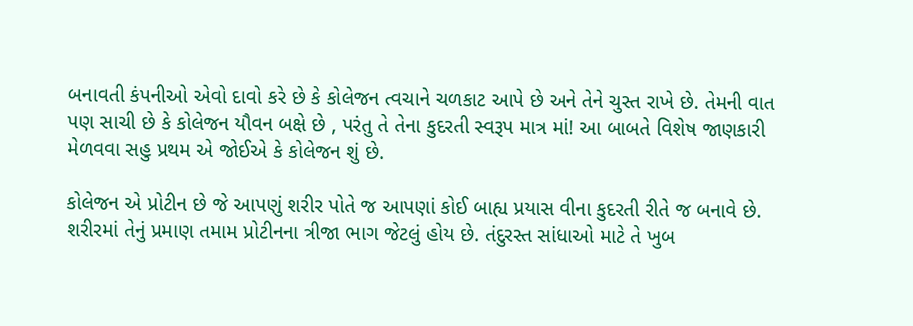બનાવતી કંપનીઓ એવો દાવો કરે છે કે કોલેજન ત્વચાને ચળકાટ આપે છે અને તેને ચુસ્ત રાખે છે. તેમની વાત પણ સાચી છે કે કોલેજન યૌવન બક્ષે છે , પરંતુ તે તેના કુદરતી સ્વરૂપ માત્ર માં! આ બાબતે વિશેષ જાણકારી મેળવવા સહુ પ્રથમ એ જોઈએ કે કોલેજન શું છે.

કોલેજન એ પ્રોટીન છે જે આપણું શરીર પોતે જ આપણાં કોઈ બાહ્ય પ્રયાસ વીના કુદરતી રીતે જ બનાવે છે. શરીરમાં તેનું પ્રમાણ તમામ પ્રોટીનના ત્રીજા ભાગ જેટલું હોય છે. તંદુરસ્ત સાંધાઓ માટે તે ખુબ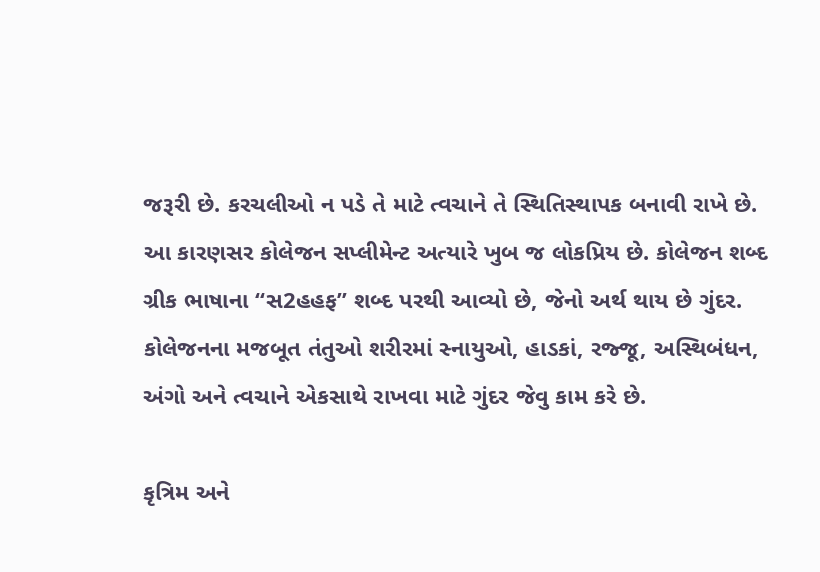જરૂરી છે. કરચલીઓ ન પડે તે માટે ત્વચાને તે સ્થિતિસ્થાપક બનાવી રાખે છે. આ કારણસર કોલેજન સપ્લીમેન્ટ અત્યારે ખુબ જ લોકપ્રિય છે. કોલેજન શબ્દ ગ્રીક ભાષાના “સ2હહફ” શબ્દ પરથી આવ્યો છે, જેનો અર્થ થાય છે ગુંદર. કોલેજનના મજબૂત તંતુઓ શરીરમાં સ્નાયુઓ, હાડકાં, રજ્જૂ, અસ્થિબંધન, અંગો અને ત્વચાને એકસાથે રાખવા માટે ગુંદર જેવુ કામ કરે છે.

કૃત્રિમ અને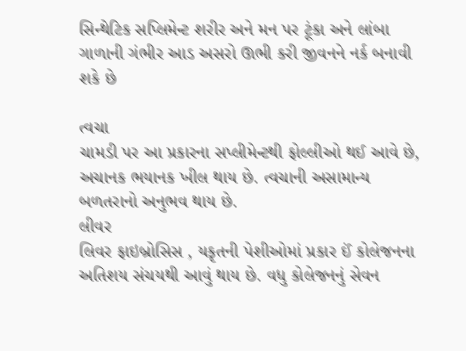સિન્થેટિક સપ્લિમેન્ટ શરીર અને મન પર ટૂંકા અને લાંબા ગાળાની ગંભીર આડ અસરો ઊભી કરી જીવનને નર્ક બનાવી શકે છે

ત્વચા
ચામડી પર આ પ્રકારના સપ્લીમેન્ટથી ફોલ્લીઓ થઈ આવે છે, અચાનક ભયાનક ખીલ થાય છે. ત્વચાની અસામાન્ય બળતરાનો અનુભવ થાય છે.
લીવર
લિવર ફાઇબ્રોસિસ , યકૃતની પેશીઓમાં પ્રકાર ઈં કોલેજનના અતિશય સંચયથી આવું થાય છે. વધુ કોલેજનનું સેવન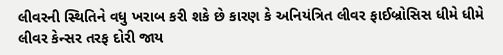લીવરની સ્થિતિને વધુ ખરાબ કરી શકે છે કારણ કે અનિયંત્રિત લીવર ફાઈબ્રોસિસ ધીમે ધીમે લીવર કેન્સર તરફ દોરી જાય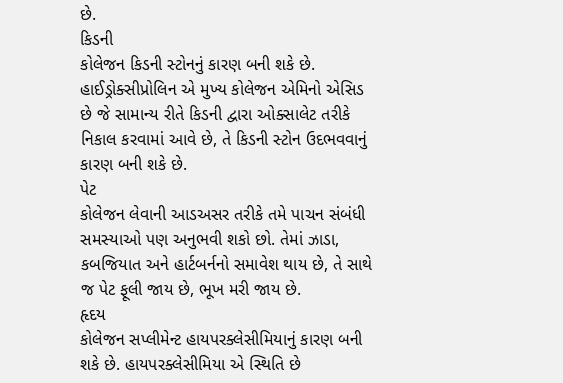છે.
કિડની
કોલેજન કિડની સ્ટોનનું કારણ બની શકે છે. હાઈડ્રોક્સીપ્રોલિન એ મુખ્ય કોલેજન એમિનો એસિડ છે જે સામાન્ય રીતે કિડની દ્વારા ઓક્સાલેટ તરીકે નિકાલ કરવામાં આવે છે, તે કિડની સ્ટોન ઉદભવવાનું કારણ બની શકે છે.
પેટ
કોલેજન લેવાની આડઅસર તરીકે તમે પાચન સંબંધી સમસ્યાઓ પણ અનુભવી શકો છો. તેમાં ઝાડા, કબજિયાત અને હાર્ટબર્નનો સમાવેશ થાય છે, તે સાથે જ પેટ ફૂલી જાય છે, ભૂખ મરી જાય છે.
હૃદય
કોલેજન સપ્લીમેન્ટ હાયપરક્લેસીમિયાનું કારણ બની શકે છે. હાયપરક્લેસીમિયા એ સ્થિતિ છે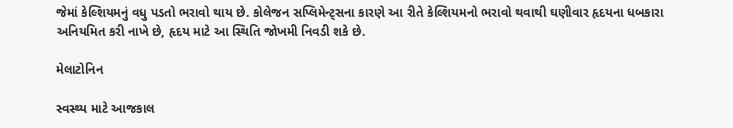જેમાં કેલ્શિયમનું વધુ પડતો ભરાવો થાય છે. કોલેજન સપ્લિમેન્ટ્સના કારણે આ રીતે કેલ્શિયમનો ભરાવો થવાથી ઘણીવાર હૃદયના ધબકારા અનિયમિત કરી નાખે છે, હૃદય માટે આ સ્થિતિ જોખમી નિવડી શકે છે.

મેલાટોનિન

સ્વસ્થ્ય માટે આજકાલ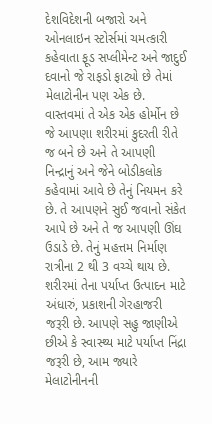દેશવિદેશની બજારો અને ઓનલાઇન સ્ટોર્સમાં ચમત્કારી કહેવાતા ફૂડ સપ્લીમેન્ટ અને જાદુઈ દવાનો જે રાફડો ફાટ્યો છે તેમાં મેલાટોનીન પણ એક છે. વાસ્તવમાં તે એક એક હોર્મોન છે જે આપણા શરીરમાં કુદરતી રીતે જ બને છે અને તે આપણી નિન્દ્રાનું અને જેને બોડીકલોક કહેવામાં આવે છે તેનું નિયમન કરે છે. તે આપણને સુઈ જવાનો સંકેત આપે છે અને તે જ આપણી ઊંઘ ઉડાડે છે. તેનું મહત્તમ નિર્માણ રાત્રીના 2 થી 3 વચ્ચે થાય છે. શરીરમાં તેના પર્યાપ્ત ઉત્પાદન માટે અંધારું, પ્રકાશની ગેરહાજરી જરૂરી છે. આપણે સહુ જાણીએ છીએ કે સ્વાસ્થ્ય માટે પર્યાપ્ત નિંદ્રા જરૂરી છે, આમ જ્યારે મેલાટોનીનની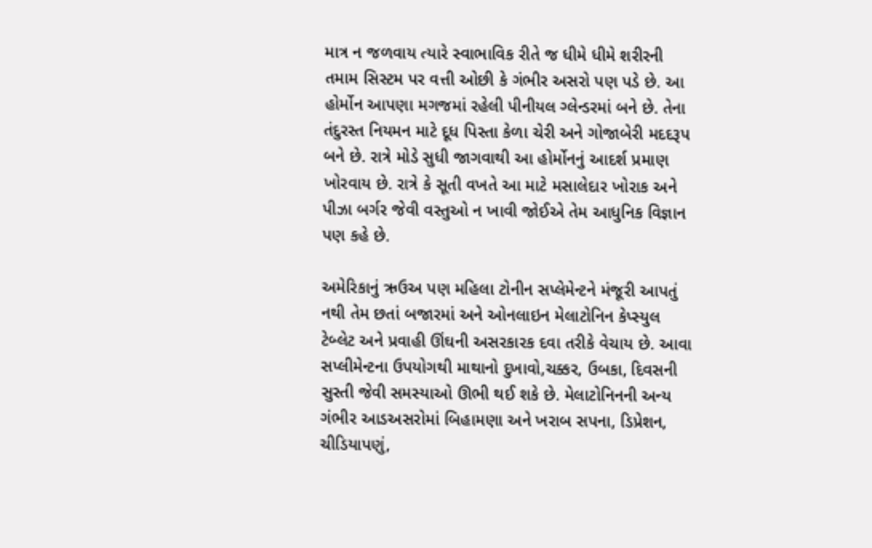માત્ર ન જળવાય ત્યારે સ્વાભાવિક રીતે જ ધીમે ધીમે શરીરની તમામ સિસ્ટમ પર વત્તી ઓછી કે ગંભીર અસરો પણ પડે છે. આ હોર્મોન આપણા મગજમાં રહેલી પીનીયલ ગ્લેન્ડરમાં બને છે. તેના તંદુરસ્ત નિયમન માટે દૂધ પિસ્તા કેળા ચેરી અને ગોજાબેરી મદદરૂપ બને છે. રાત્રે મોડે સુધી જાગવાથી આ હોર્મોનનું આદર્શ પ્રમાણ ખોરવાય છે. રાત્રે કે સૂતી વખતે આ માટે મસાલેદાર ખોરાક અને પીઝા બર્ગર જેવી વસ્તુઓ ન ખાવી જોઈએ તેમ આધુનિક વિજ્ઞાન પણ કહે છે.

અમેરિકાનું ઋઉઅ પણ મહિલા ટોનીન સપ્લેમેન્ટને મંજૂરી આપતું નથી તેમ છતાં બજારમાં અને ઓનલાઇન મેલાટોનિન કેપ્સ્યુલ ટેબ્લેટ અને પ્રવાહી ઊંઘની અસરકારક દવા તરીકે વેચાય છે. આવા સપ્લીમેન્ટના ઉપયોગથી માથાનો દુખાવો,ચક્કર, ઉબકા, દિવસની સુસ્તી જેવી સમસ્યાઓ ઊભી થઈ શકે છે. મેલાટોનિનની અન્ય ગંભીર આડઅસરોમાં બિહામણા અને ખરાબ સપના, ડિપ્રેશન, ચીડિયાપણું,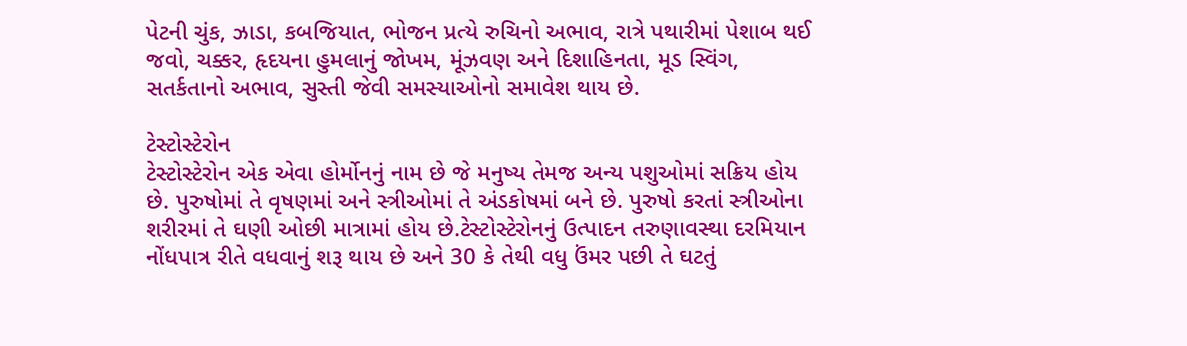પેટની ચુંક, ઝાડા, કબજિયાત, ભોજન પ્રત્યે રુચિનો અભાવ, રાત્રે પથારીમાં પેશાબ થઈ જવો, ચક્કર, હૃદયના હુમલાનું જોખમ, મૂંઝવણ અને દિશાહિનતા, મૂડ સ્વિંગ, સતર્કતાનો અભાવ, સુસ્તી જેવી સમસ્યાઓનો સમાવેશ થાય છે.

ટેસ્ટોસ્ટેરોન
ટેસ્ટોસ્ટેરોન એક એવા હોર્મોનનું નામ છે જે મનુષ્ય તેમજ અન્ય પશુઓમાં સક્રિય હોય છે. પુરુષોમાં તે વૃષણમાં અને સ્ત્રીઓમાં તે અંડકોષમાં બને છે. પુરુષો કરતાં સ્ત્રીઓના શરીરમાં તે ઘણી ઓછી માત્રામાં હોય છે.ટેસ્ટોસ્ટેરોનનું ઉત્પાદન તરુણાવસ્થા દરમિયાન નોંધપાત્ર રીતે વધવાનું શરૂ થાય છે અને 30 કે તેથી વધુ ઉંમર પછી તે ઘટતું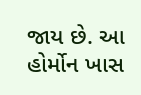જાય છે. આ હોર્મોન ખાસ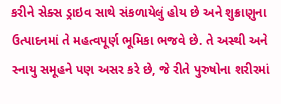કરીને સેક્સ ડ્રાઇવ સાથે સંકળાયેલું હોય છે અને શુક્રાણુના ઉત્પાદનમાં તે મહત્વપૂર્ણ ભૂમિકા ભજવે છે. તે અસ્થી અને સ્નાયુ સમૂહને પણ અસર કરે છે, જે રીતે પુરુષોના શરીરમાં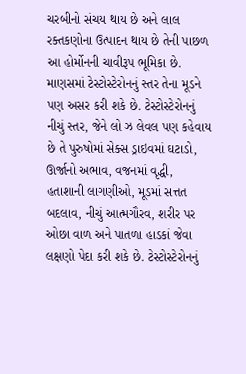ચરબીનો સંચય થાય છે અને લાલ રક્તકણોના ઉત્પાદન થાય છે તેની પાછળ આ હોર્મોનની ચાવીરૂપ ભૂમિકા છે. માણસમાં ટેસ્ટોસ્ટેરોનનું સ્તર તેના મૂડને પણ અસર કરી શકે છે. ટેસ્ટોસ્ટેરોનનું નીચું સ્તર, જેને લો ઝ લેવલ પણ કહેવાય છે તે પુરુષોમાં સેક્સ ડ્રાઇવમાં ઘટાડો, ઊર્જાનો અભાવ, વજનમાં વૃદ્ધી, હતાશાની લાગણીઓ, મૂડમાં સત્તત બદલાવ, નીચું આત્મગૌરવ, શરીર પર ઓછા વાળ અને પાતળા હાડકાં જેવા લક્ષણો પેદા કરી શકે છે. ટેસ્ટોસ્ટેરોનનું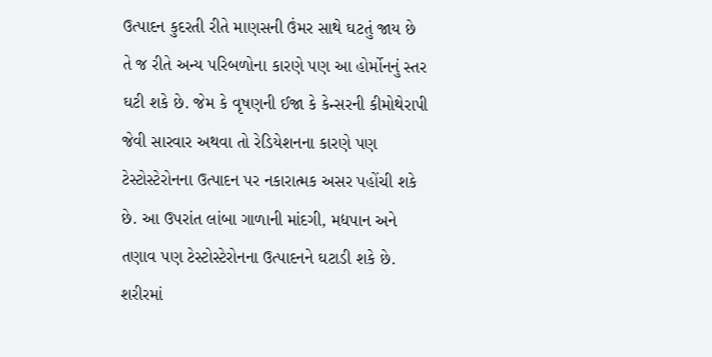ઉત્પાદન કુદરતી રીતે માણસની ઉંમર સાથે ઘટતું જાય છે તે જ રીતે અન્ય પરિબળોના કારણે પણ આ હોર્મોનનું સ્તર ઘટી શકે છે. જેમ કે વૃષણની ઈજા કે કેન્સરની કીમોથેરાપી જેવી સારવાર અથવા તો રેડિયેશનના કારણે પણ ટેસ્ટોસ્ટેરોનના ઉત્પાદન પર નકારાત્મક અસર પહોંચી શકે છે. આ ઉપરાંત લાંબા ગાળાની માંદગી, મદ્યપાન અને તણાવ પણ ટેસ્ટોસ્ટેરોનના ઉત્પાદનને ઘટાડી શકે છે. શરીરમાં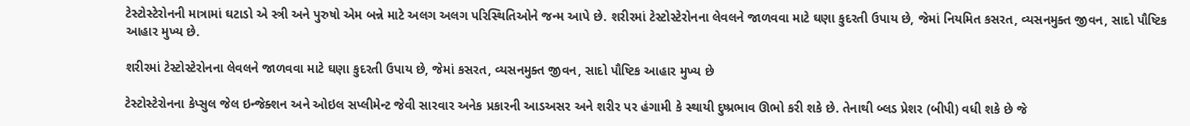ટેસ્ટોસ્ટેરોનની માત્રામાં ઘટાડો એ સ્ત્રી અને પુરુષો એમ બન્ને માટે અલગ અલગ પરિસ્થિતિઓને જન્મ આપે છે. શરીરમાં ટેસ્ટોસ્ટેરોનના લેવલને જાળવવા માટે ઘણા કુદરતી ઉપાય છે, જેમાં નિયમિત કસરત, વ્યસનમુક્ત જીવન, સાદો પૌષ્ટિક આહાર મુખ્ય છે.

શરીરમાં ટેસ્ટોસ્ટેરોનના લેવલને જાળવવા માટે ઘણા કુદરતી ઉપાય છે, જેમાં કસરત, વ્યસનમુક્ત જીવન, સાદો પૌષ્ટિક આહાર મુખ્ય છે

ટેસ્ટોસ્ટેરોનના કેપ્સુલ જેલ ઇન્જેક્શન અને ઓઇલ સપ્લીમેન્ટ જેવી સારવાર અનેક પ્રકારની આડઅસર અને શરીર પર હંગામી કે સ્થાયી દુષ્પ્રભાવ ઊભો કરી શકે છે. તેનાથી બ્લડ પ્રેશર (બીપી) વધી શકે છે જે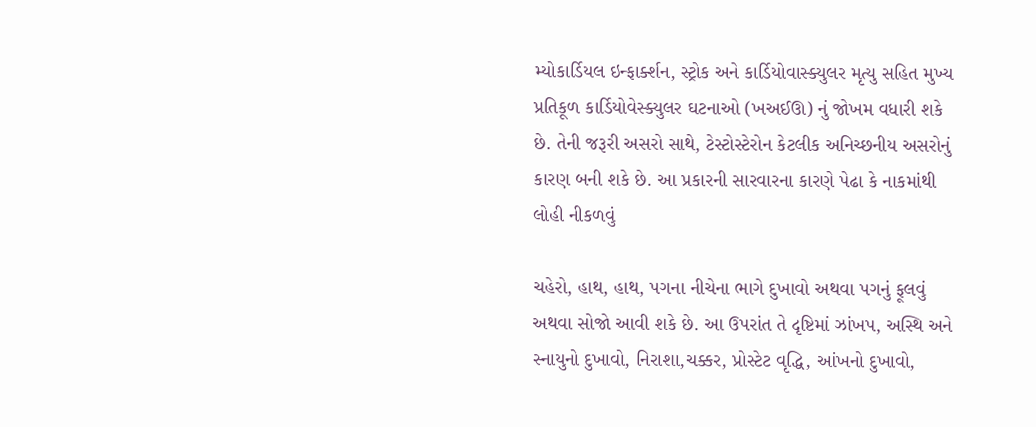મ્યોકાર્ડિયલ ઇન્ફાર્ક્શન, સ્ટ્રોક અને કાર્ડિયોવાસ્ક્યુલર મૃત્યુ સહિત મુખ્ય પ્રતિકૂળ કાર્ડિયોવેસ્ક્યુલર ઘટનાઓ (ખઅઈઊ) નું જોખમ વધારી શકે છે. તેની જરૂરી અસરો સાથે, ટેસ્ટોસ્ટેરોન કેટલીક અનિચ્છનીય અસરોનું કારણ બની શકે છે. આ પ્રકારની સારવારના કારણે પેઢા કે નાકમાંથી લોહી નીકળવું

ચહેરો, હાથ, હાથ, પગના નીચેના ભાગે દુખાવો અથવા પગનું ફૂલવું અથવા સોજો આવી શકે છે. આ ઉપરાંત તે દૃષ્ટિમાં ઝાંખપ, અસ્થિ અને સ્નાયુનો દુખાવો, નિરાશા,ચક્કર, પ્રોસ્ટેટ વૃદ્ધિ, આંખનો દુખાવો,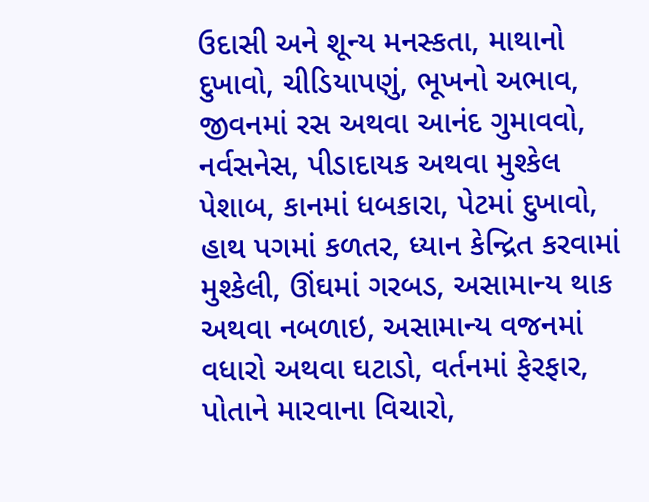ઉદાસી અને શૂન્ય મનસ્કતા, માથાનો દુખાવો, ચીડિયાપણું, ભૂખનો અભાવ, જીવનમાં રસ અથવા આનંદ ગુમાવવો, નર્વસનેસ, પીડાદાયક અથવા મુશ્કેલ પેશાબ, કાનમાં ધબકારા, પેટમાં દુખાવો, હાથ પગમાં કળતર, ધ્યાન કેન્દ્રિત કરવામાં મુશ્કેલી, ઊંઘમાં ગરબડ, અસામાન્ય થાક અથવા નબળાઇ, અસામાન્ય વજનમાં વધારો અથવા ઘટાડો, વર્તનમાં ફેરફાર, પોતાને મારવાના વિચારો,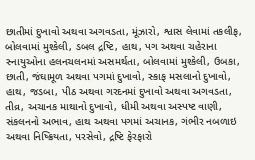છાતીમાં દુખાવો અથવા અગવડતા, મૂંઝારો, શ્વાસ લેવામાં તકલીફ, બોલવામાં મુશ્કેલી, ડબલ દ્રષ્ટિ, હાથ, પગ અથવા ચહેરાના સ્નાયુઓના હલનચલનમાં અસમર્થતા, બોલવામાં મુશ્કેલી, ઉબકા, છાતી, જંઘામૂળ અથવા પગમાં દુખાવો, સ્કાફ મસલાનો દુખાવો, હાથ, જડબા, પીઠ અથવા ગરદનમાં દુખાવો અથવા અગવડતા, તીવ્ર, અચાનક માથાનો દુખાવો, ધીમી અથવા અસ્પષ્ટ વાણી, સંકલનનો અભાવ, હાથ અથવા પગમાં અચાનક, ગંભીર નબળાઇ અથવા નિષ્ક્રિયતા, પરસેવો, દ્રષ્ટિ ફેરફારો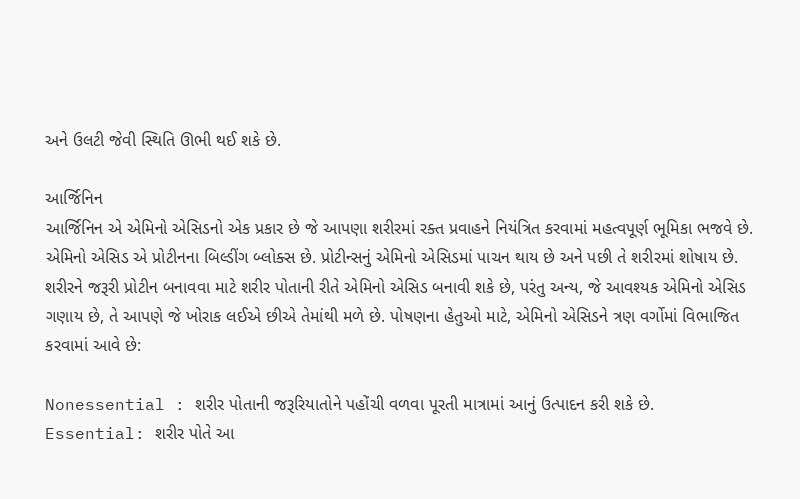અને ઉલટી જેવી સ્થિતિ ઊભી થઈ શકે છે.

આર્જિનિન
આર્જિનિન એ એમિનો એસિડનો એક પ્રકાર છે જે આપણા શરીરમાં રક્ત પ્રવાહને નિયંત્રિત કરવામાં મહત્વપૂર્ણ ભૂમિકા ભજવે છે. એમિનો એસિડ એ પ્રોટીનના બિલ્ડીંગ બ્લોક્સ છે. પ્રોટીન્સનું એમિનો એસિડમાં પાચન થાય છે અને પછી તે શરીરમાં શોષાય છે. શરીરને જરૂરી પ્રોટીન બનાવવા માટે શરીર પોતાની રીતે એમિનો એસિડ બનાવી શકે છે, પરંતુ અન્ય, જે આવશ્યક એમિનો એસિડ ગણાય છે, તે આપણે જે ખોરાક લઈએ છીએ તેમાંથી મળે છે. પોષણના હેતુઓ માટે, એમિનો એસિડને ત્રણ વર્ગોમાં વિભાજિત કરવામાં આવે છે:

Nonessential : શરીર પોતાની જરૂરિયાતોને પહોંચી વળવા પૂરતી માત્રામાં આનું ઉત્પાદન કરી શકે છે.
Essential: શરીર પોતે આ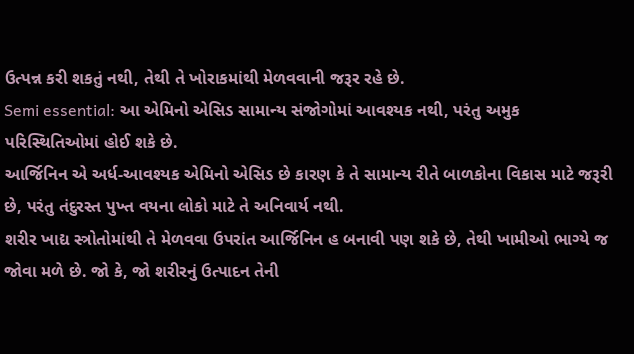ઉત્પન્ન કરી શકતું નથી, તેથી તે ખોરાકમાંથી મેળવવાની જરૂર રહે છે.
Semi essential: આ એમિનો એસિડ સામાન્ય સંજોગોમાં આવશ્યક નથી, પરંતુ અમુક પરિસ્થિતિઓમાં હોઈ શકે છે.
આર્જિનિન એ અર્ધ-આવશ્યક એમિનો એસિડ છે કારણ કે તે સામાન્ય રીતે બાળકોના વિકાસ માટે જરૂરી છે, પરંતુ તંદુરસ્ત પુખ્ત વયના લોકો માટે તે અનિવાર્ય નથી.
શરીર ખાદ્ય સ્ત્રોતોમાંથી તે મેળવવા ઉપરાંત આર્જિનિન હ બનાવી પણ શકે છે, તેથી ખામીઓ ભાગ્યે જ જોવા મળે છે. જો કે, જો શરીરનું ઉત્પાદન તેની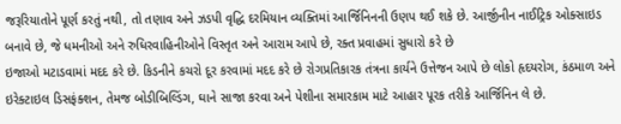જરૂરિયાતોને પૂર્ણ કરતું નથી, તો તણાવ અને ઝડપી વૃદ્ધિ દરમિયાન વ્યક્તિમાં આર્જિનિનની ઉણપ થઈ શકે છે. આર્જીનીન નાઈટ્રિક ઓક્સાઇડ બનાવે છે, જે ધમનીઓ અને રુધિરવાહિનીઓને વિસ્તૃત અને આરામ આપે છે, રક્ત પ્રવાહમાં સુધારો કરે છે
ઇજાઓ મટાડવામાં મદદ કરે છે. કિડનીને કચરો દૂર કરવામાં મદદ કરે છે રોગપ્રતિકારક તંત્રના કાર્યને ઉત્તેજન આપે છે લોકો હૃદયરોગ, કંઠમાળ અને ઇરેક્ટાઇલ ડિસફંક્શન, તેમજ બોડીબિલ્ડિંગ, ઘાને સાજા કરવા અને પેશીના સમારકામ માટે આહાર પૂરક તરીકે આર્જિનિન લે છે.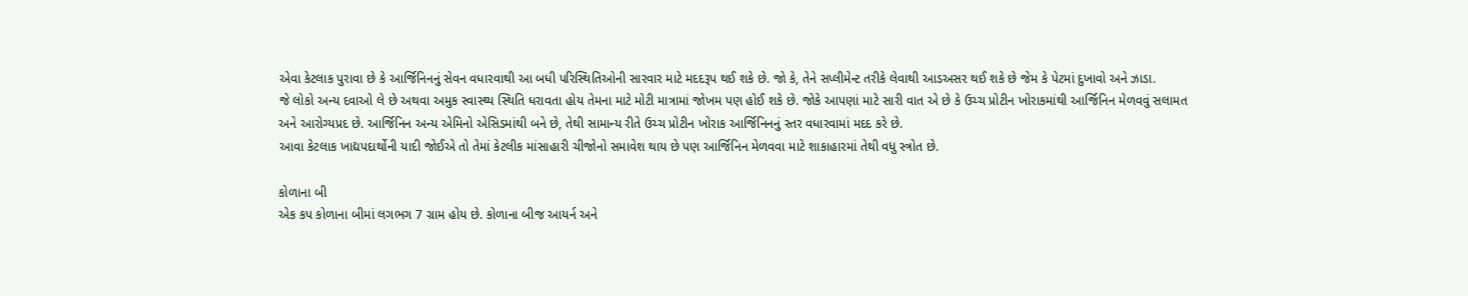એવા કેટલાક પુરાવા છે કે આર્જિનિનનું સેવન વધારવાથી આ બધી પરિસ્થિતિઓની સારવાર માટે મદદરૂપ થઈ શકે છે. જો કે, તેને સપ્લીમેન્ટ તરીકે લેવાથી આડઅસર થઈ શકે છે જેમ કે પેટમાં દુખાવો અને ઝાડા.
જે લોકો અન્ય દવાઓ લે છે અથવા અમુક સ્વાસ્થ્ય સ્થિતિ ધરાવતા હોય તેમના માટે મોટી માત્રામાં જોખમ પણ હોઈ શકે છે. જોકે આપણાં માટે સારી વાત એ છે કે ઉચ્ચ પ્રોટીન ખોરાકમાંથી આર્જિનિન મેળવવું સલામત અને આરોગ્યપ્રદ છે. આર્જિનિન અન્ય એમિનો એસિડમાંથી બને છે, તેથી સામાન્ય રીતે ઉચ્ચ પ્રોટીન ખોરાક આર્જિનિનનું સ્તર વધારવામાં મદદ કરે છે.
આવા કેટલાક ખાદ્યપદાર્થોની યાદી જોઈએ તો તેમાં કેટલીક માંસાહારી ચીજોનો સમાવેશ થાય છે પણ આર્જિનિન મેળવવા માટે શાકાહારમાં તેથી વધુ સ્ત્રોત છે.

કોળાના બી
એક કપ કોળાના બીમાં લગભગ 7 ગ્રામ હોય છે. કોળાના બીજ આયર્ન અને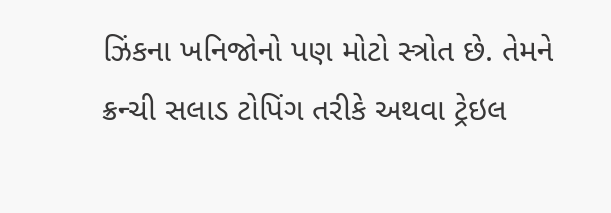ઝિંકના ખનિજોનો પણ મોટો સ્ત્રોત છે. તેમને ક્રન્ચી સલાડ ટોપિંગ તરીકે અથવા ટ્રેઇલ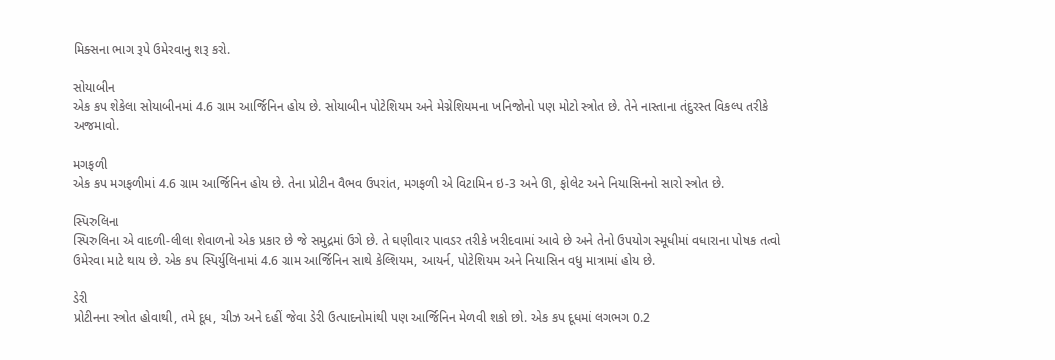મિક્સના ભાગ રૂપે ઉમેરવાનુ શરૂ કરો.

સોયાબીન
એક કપ શેકેલા સોયાબીનમાં 4.6 ગ્રામ આર્જિનિન હોય છે. સોયાબીન પોટેશિયમ અને મેગ્નેશિયમના ખનિજોનો પણ મોટો સ્ત્રોત છે. તેને નાસ્તાના તંદુરસ્ત વિકલ્પ તરીકે અજમાવો.

મગફળી
એક કપ મગફળીમાં 4.6 ગ્રામ આર્જિનિન હોય છે. તેના પ્રોટીન વૈભવ ઉપરાંત, મગફળી એ વિટામિન ઇ-3 અને ઊ, ફોલેટ અને નિયાસિનનો સારો સ્ત્રોત છે.

સ્પિરુલિના
સ્પિરુલિના એ વાદળી-લીલા શેવાળનો એક પ્રકાર છે જે સમુદ્રમાં ઉગે છે. તે ઘણીવાર પાવડર તરીકે ખરીદવામાં આવે છે અને તેનો ઉપયોગ સ્મૂધીમાં વધારાના પોષક તત્વો ઉમેરવા માટે થાય છે. એક કપ સ્પિર્યુલિનામાં 4.6 ગ્રામ આર્જિનિન સાથે કેલ્શિયમ, આયર્ન, પોટેશિયમ અને નિયાસિન વધુ માત્રામાં હોય છે.

ડેરી
પ્રોટીનના સ્ત્રોત હોવાથી, તમે દૂધ, ચીઝ અને દહીં જેવા ડેરી ઉત્પાદનોમાંથી પણ આર્જિનિન મેળવી શકો છો. એક કપ દૂધમાં લગભગ 0.2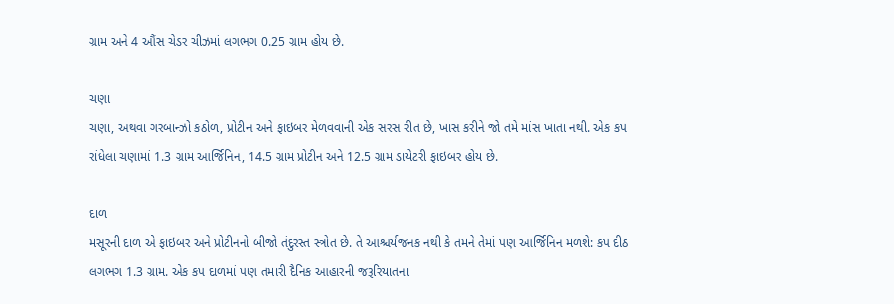ગ્રામ અને 4 ઔંસ ચેડર ચીઝમાં લગભગ 0.25 ગ્રામ હોય છે.

ચણા
ચણા, અથવા ગરબાન્ઝો કઠોળ, પ્રોટીન અને ફાઇબર મેળવવાની એક સરસ રીત છે, ખાસ કરીને જો તમે માંસ ખાતા નથી. એક કપ રાંધેલા ચણામાં 1.3 ગ્રામ આર્જિનિન, 14.5 ગ્રામ પ્રોટીન અને 12.5 ગ્રામ ડાયેટરી ફાઇબર હોય છે.

દાળ
મસૂરની દાળ એ ફાઇબર અને પ્રોટીનનો બીજો તંદુરસ્ત સ્ત્રોત છે. તે આશ્ચર્યજનક નથી કે તમને તેમાં પણ આર્જિનિન મળશે: કપ દીઠ લગભગ 1.3 ગ્રામ. એક કપ દાળમાં પણ તમારી દૈનિક આહારની જરૂરિયાતના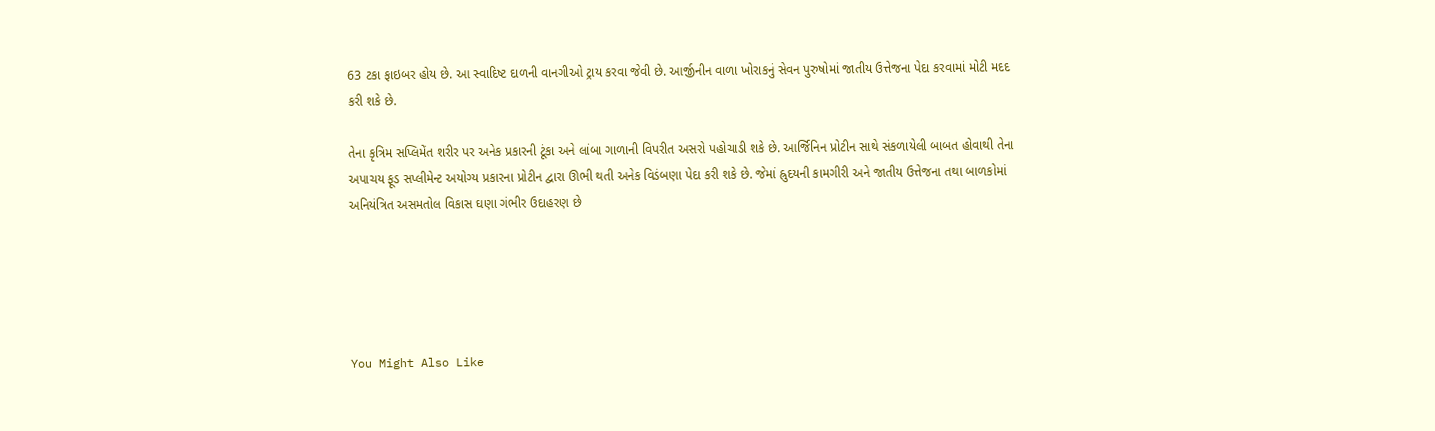63 ટકા ફાઇબર હોય છે. આ સ્વાદિષ્ટ દાળની વાનગીઓ ટ્રાય કરવા જેવી છે. આર્જીનીન વાળા ખોરાકનું સેવન પુરુષોમાં જાતીય ઉત્તેજના પેદા કરવામાં મોટી મદદ કરી શકે છે.

તેના કૃત્રિમ સપ્લિમેંત શરીર પર અનેક પ્રકારની ટૂંકા અને લાંબા ગાળાની વિપરીત અસરો પહોચાડી શકે છે. આર્જિનિન પ્રોટીન સાથે સંકળાયેલી બાબત હોવાથી તેના અપાચય ફૂડ સપ્લીમેન્ટ અયોગ્ય પ્રકારના પ્રોટીન દ્વારા ઊભી થતી અનેક વિડંબણા પેદા કરી શકે છે. જેમાં હ્રુદયની કામગીરી અને જાતીય ઉત્તેજના તથા બાળકોમાં અનિયંત્રિત અસમતોલ વિકાસ ઘણા ગંભીર ઉદાહરણ છે





You Might Also Like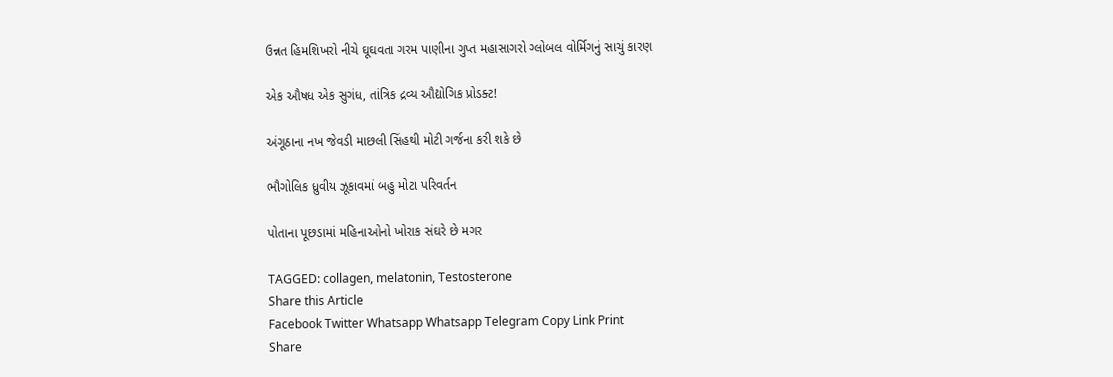ઉન્નત હિમશિખરો નીચે ઘૂઘવતા ગરમ પાણીના ગુપ્ત મહાસાગરો ગ્લોબલ વોર્મિગનું સાચું કારણ

એક ઔષધ એક સુગંધ, તાંત્રિક દ્રવ્ય ઔદ્યોગિક પ્રોડક્ટ!

અંગૂઠાના નખ જેવડી માછલી સિંહથી મોટી ગર્જના કરી શકે છે

ભૌગોલિક ધ્રુવીય ઝૂકાવમાં બહુ મોટા પરિવર્તન

પોતાના પૂછડામાં મહિનાઓનો ખોરાક સંઘરે છે મગર

TAGGED: collagen, melatonin, Testosterone
Share this Article
Facebook Twitter Whatsapp Whatsapp Telegram Copy Link Print
Share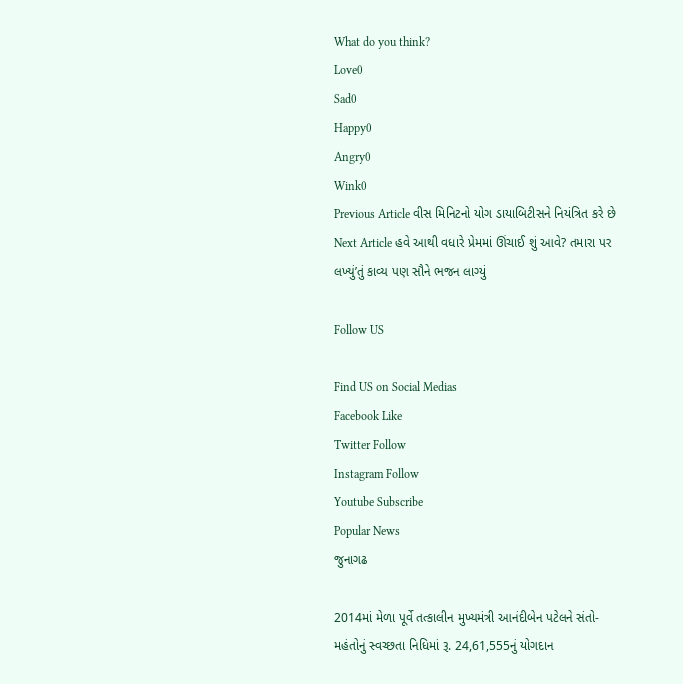What do you think?
Love0
Sad0
Happy0
Angry0
Wink0
Previous Article વીસ મિનિટનો યોગ ડાયાબિટીસને નિયંત્રિત કરે છે
Next Article હવે આથી વધારે પ્રેમમાં ઊંચાઈ શું આવે? તમારા પર લખ્યું’તું કાવ્ય પણ સૌને ભજન લાગ્યું

Follow US

Find US on Social Medias
Facebook Like
Twitter Follow
Instagram Follow
Youtube Subscribe
Popular News
જુનાગઢ

2014માં મેળા પૂર્વે તત્કાલીન મુખ્યમંત્રી આનંદીબેન પટેલને સંતો-મહંતોનું સ્વચ્છતા નિધિમાં રૂ. 24,61,555નું યોગદાન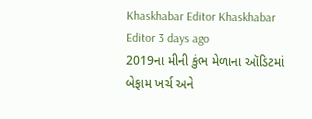Khaskhabar Editor Khaskhabar Editor 3 days ago
2019ના મીની કુંભ મેળાના ઑડિટમાં બેફામ ખર્ચ અને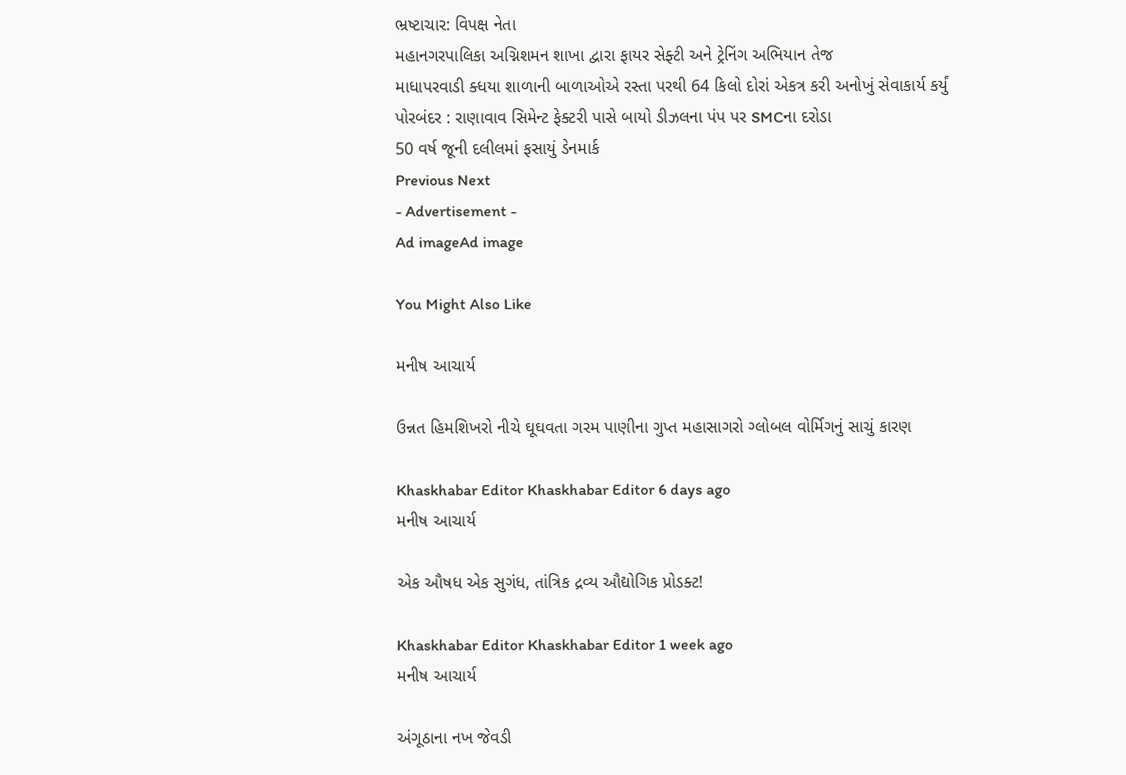ભ્રષ્ટાચાર: વિપક્ષ નેતા
મહાનગરપાલિકા અગ્નિશમન શાખા દ્વારા ફાયર સેફ્ટી અને ટ્રેનિંગ અભિયાન તેજ
માધાપરવાડી ક્ધયા શાળાની બાળાઓએ રસ્તા પરથી 64 કિલો દોરાં એકત્ર કરી અનોખું સેવાકાર્ય કર્યું
પોરબંદર : રાણાવાવ સિમેન્ટ ફેક્ટરી પાસે બાયો ડીઝલના પંપ પર SMCના દરોડા
50 વર્ષ જૂની દલીલમાં ફસાયું ડેનમાર્ક
Previous Next
- Advertisement -
Ad imageAd image

You Might Also Like

મનીષ આચાર્ય

ઉન્નત હિમશિખરો નીચે ઘૂઘવતા ગરમ પાણીના ગુપ્ત મહાસાગરો ગ્લોબલ વોર્મિગનું સાચું કારણ

Khaskhabar Editor Khaskhabar Editor 6 days ago
મનીષ આચાર્ય

એક ઔષધ એક સુગંધ, તાંત્રિક દ્રવ્ય ઔદ્યોગિક પ્રોડક્ટ!

Khaskhabar Editor Khaskhabar Editor 1 week ago
મનીષ આચાર્ય

અંગૂઠાના નખ જેવડી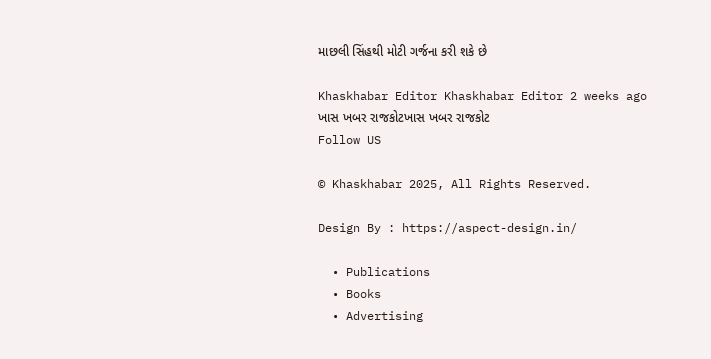માછલી સિંહથી મોટી ગર્જના કરી શકે છે

Khaskhabar Editor Khaskhabar Editor 2 weeks ago
ખાસ ખબર રાજકોટખાસ ખબર રાજકોટ
Follow US

© Khaskhabar 2025, All Rights Reserved.

Design By : https://aspect-design.in/

  • Publications
  • Books
  • Advertising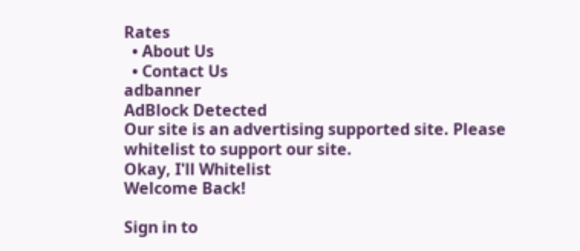Rates
  • About Us
  • Contact Us
adbanner
AdBlock Detected
Our site is an advertising supported site. Please whitelist to support our site.
Okay, I'll Whitelist
Welcome Back!

Sign in to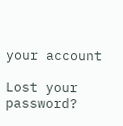your account

Lost your password?